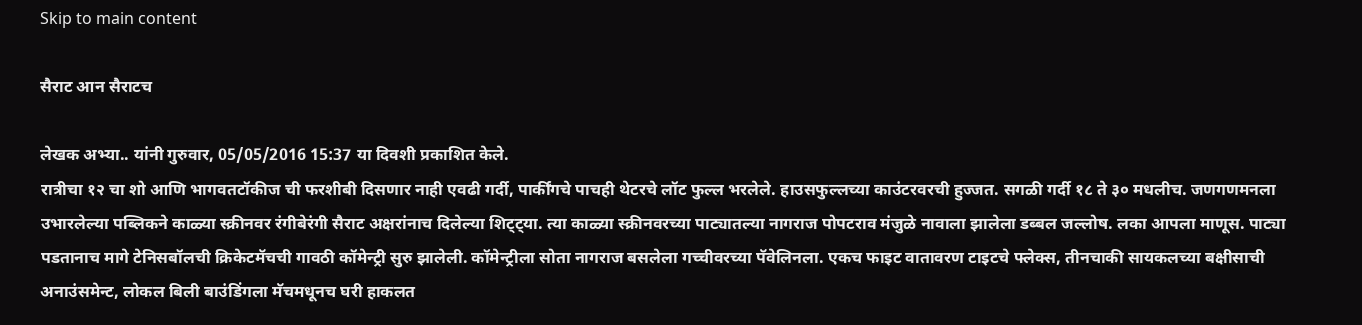Skip to main content

सैराट आन सैराटच

लेखक अभ्या.. यांनी गुरुवार, 05/05/2016 15:37 या दिवशी प्रकाशित केले.
रात्रीचा १२ चा शो आणि भागवतटॉकीज ची फरशीबी दिसणार नाही एवढी गर्दी, पार्कींगचे पाचही थेटरचे लॉट फुल्ल भरलेले. हाउसफुल्लच्या काउंटरवरची हुज्जत. सगळी गर्दी १८ ते ३० मधलीच. जणगणमनला उभारलेल्या पब्लिकने काळ्या स्क्रीनवर रंगीबेरंगी सैराट अक्षरांनाच दिलेल्या शिट्ट्या. त्या काळ्या स्क्रीनवरच्या पाट्यातल्या नागराज पोपटराव मंजुळे नावाला झालेला डब्बल जल्लोष. लका आपला माणूस. पाट्या पडतानाच मागे टेनिसबॉलची क्रिकेटमॅचची गावठी कॉमेन्ट्री सुरु झालेली. कॉमेन्ट्रीला सोता नागराज बसलेला गच्चीवरच्या पॅवेलिनला. एकच फाइट वातावरण टाइटचे फ्लेक्स, तीनचाकी सायकलच्या बक्षीसाची अनाउंसमेन्ट, लोकल बिली बाउंडिंगला मॅचमधूनच घरी हाकलत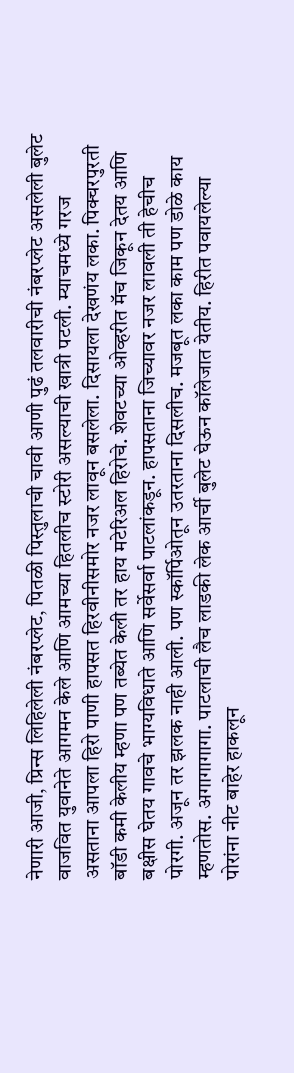नेणारी आजी, प्रिन्स लिहिलेली नंबरप्लेट, पितळी पिस्तुलाची चावी आणी पुढं तलवारीची नंबरप्लेट असलेली बुलेट वाजवित युवानेते आगमन केले आणि आमच्या हितलीच स्टोरी असल्याची खात्री पटली. म्याचमध्ये गरज असताना आपला हिरो पाणी हापसत हिरवीनीसमोर नजर लावून बसलेला. दिसायला देखणंय लका. पिक्चरपुरती बॉडी कमी केलीय म्हणा पण तब्येत केली तर हाय मटेरिअल हिरोचे. शेवटच्या ओव्हरीत मॅच जिकून देतय आणि बक्षीस घेतय गावचे भाग्यविधाते आणि सर्वेसर्वा पाटलांकडून. हापसताना जिच्यावर नजर लावली ती हेचीच पोरगी. अजून तर झलक नाही आली. पण स्कॉर्पिओतून उतरताना दिसलीच. मजबूत लका काम पण डोळे काय म्हणतोस. अगागागागा. पाटलाची लैच लाडकी लेक आर्ची बुलेट घेऊन कॉलेजात येतीय. हिरीत पवायलेल्या पोरांना नीट बाहेर हाकलून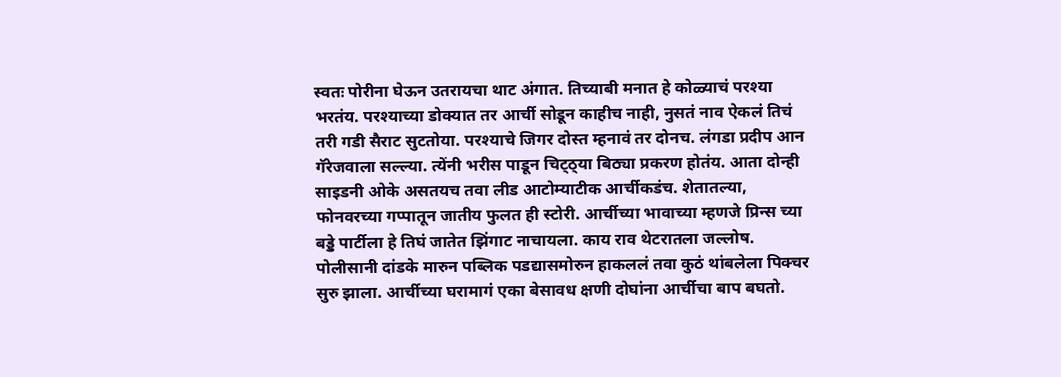स्वतः पोरीना घेऊन उतरायचा थाट अंगात. तिच्याबी मनात हे कोळ्याचं परश्या भरतंय. परश्याच्या डोक्यात तर आर्ची सोडून काहीच नाही, नुसतं नाव ऐकलं तिचं तरी गडी सैराट सुटतोया. परश्याचे जिगर दोस्त म्हनावं तर दोनच. लंगडा प्रदीप आन गॅरेजवाला सल्ल्या. त्येंनी भरीस पाडून चिट्ठ्या बिठ्या प्रकरण होतंय. आता दोन्ही साइडनी ओके असतयच तवा लीड आटोम्याटीक आर्चीकडंच. शेतातल्या, फोनवरच्या गप्पातून जातीय फुलत ही स्टोरी. आर्चीच्या भावाच्या म्हणजे प्रिन्स च्या बड्डे पार्टीला हे तिघं जातेत झिंगाट नाचायला. काय राव थेटरातला जल्लोष. पोलीसानी दांडके मारुन पब्लिक पडद्यासमोरुन हाकललं तवा कुठं थांबलेला पिक्चर सुरु झाला. आर्चीच्या घरामागं एका बेसावध क्षणी दोघांना आर्चीचा बाप बघतो.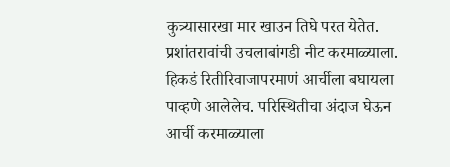कुत्र्यासारखा मार खाउन तिघे परत येतेत. प्रशांतरावांची उचलाबांगडी नीट करमाळ्याला. हिकडं रितीरिवाजापरमाणं आर्चीला बघायला पाव्हणे आलेलेच. परिस्थितीचा अंदाज घेऊन आर्ची करमाळ्याला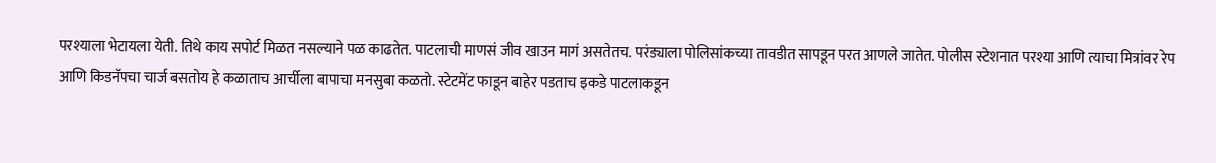परश्याला भेटायला येती. तिथे काय सपोर्ट मिळत नसल्याने पळ काढतेत. पाटलाची माणसं जीव खाउन मागं असतेतच. परंड्याला पोलिसांकच्या तावडीत सापडून परत आणले जातेत. पोलीस स्टेशनात परश्या आणि त्याचा मित्रांवर रेप आणि किडनॅपचा चार्ज बसतोय हे कळाताच आर्चीला बापाचा मनसुबा कळतो. स्टेटमेंट फाडून बाहेर पडताच इकडे पाटलाकडून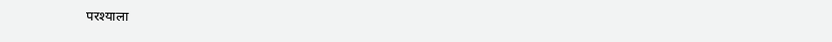परश्याला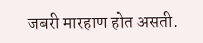जबरी मारहाण होत असती.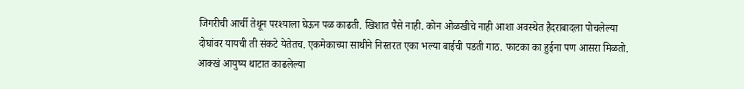जिगरीची आर्ची तेथून परश्याला घेऊन पळ काढती. खिशात पैसे नाही. कोन ओळखीचे नाही आशा अवस्थेत हैदराबादला पोचलेल्या दोघांवर यायची ती संकटे येतेतच. एकमेकाच्या साथीने निस्तरत एका भल्या बाईची पडती गाठ. फाटका का हुईना पण आसरा मिळतो. आक्खं आयुष्य थाटात काढलेल्या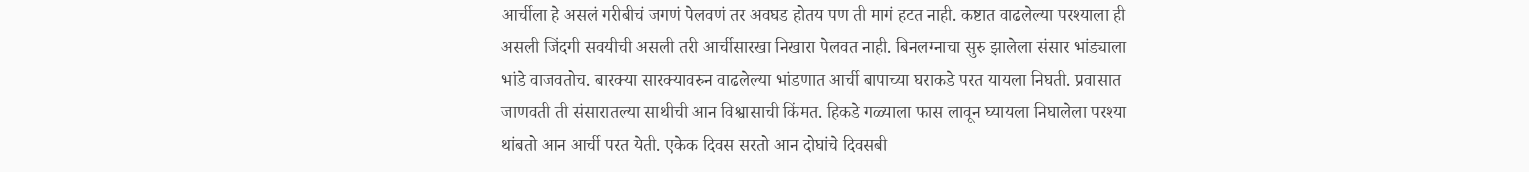आर्चीला हे असलं गरीबीचं जगणं पेलवणं तर अवघड होतय पण ती मागं हटत नाही. कष्टात वाढलेल्या परश्याला ही असली जिंदगी सवयीची असली तरी आर्चीसारखा निखारा पेलवत नाही. बिनलग्नाचा सुरु झालेला संसार भांड्याला भांडे वाजवतोच. बारक्या सारक्यावरुन वाढलेल्या भांडणात आर्ची बापाच्या घराकडे परत यायला निघती. प्रवासात जाणवती ती संसारातल्या साथीची आन विश्वासाची किंमत. हिकडे गळ्याला फास लावून घ्यायला निघालेला परश्या थांबतो आन आर्ची परत येती. एकेक दिवस सरतो आन दोघांचे दिवसबी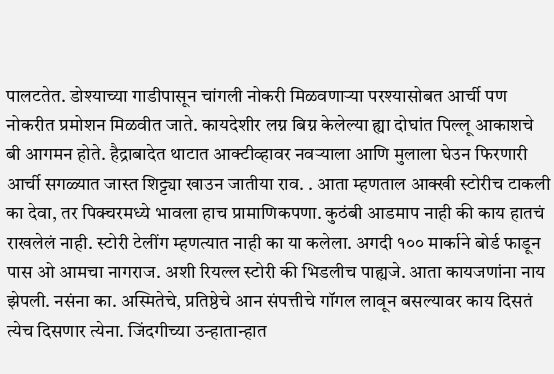पालटतेत. डोश्याच्या गाडीपासून चांगली नोकरी मिळवणार्‍या परश्यासोबत आर्ची पण नोकरीत प्रमोशन मिळवीत जाते. कायदेशीर लग्न बिग्न केलेल्या ह्या दोघांत पिल्लू आकाशचे बी आगमन होते. हैद्राबादेत थाटात आक्टीव्हावर नवर्‍याला आणि मुलाला घेउन फिरणारी आर्ची सगळ्यात जास्त शिट्ट्या खाउन जातीया राव. . आता म्हणताल आक्खी स्टोरीच टाकली का देवा, तर पिक्चरमध्ये भावला हाच प्रामाणिकपणा. कुठंबी आडमाप नाही की काय हातचं राखलेलं नाही. स्टोरी टेलींग म्हणत्यात नाही का या कलेला. अगदी १०० मार्काने बोर्ड फाडून पास ओ आमचा नागराज. अशी रियल्ल स्टोरी की भिडलीच पाह्यजे. आता कायजणांना नाय झेपली. नसंना का. अस्मितेचे, प्रतिष्ठेचे आन संपत्तीचे गॉगल लावून बसल्यावर काय दिसतं त्येच दिसणार त्येना. जिंदगीच्या उन्हातान्हात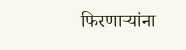फिरणार्‍यांना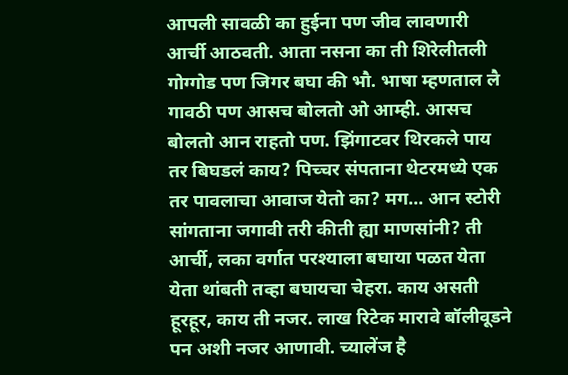आपली सावळी का हुईना पण जीव लावणारी आर्ची आठवती. आता नसना का ती शिरेलीतली गोग्गोड पण जिगर बघा की भौ. भाषा म्हणताल लै गावठी पण आसच बोलतो ओ आम्ही. आसच बोलतो आन राहतो पण. झिंगाटवर थिरकले पाय तर बिघडलं काय? पिच्चर संपताना थेटरमध्ये एक तर पावलाचा आवाज येतो का? मग... आन स्टोरी सांगताना जगावी तरी कीती ह्या माणसांनी? ती आर्ची, लका वर्गात परश्याला बघाया पळत येता येता थांबती तव्हा बघायचा चेहरा. काय असती हूरहूर, काय ती नजर. लाख रिटेक मारावे बॉलीवूडने पन अशी नजर आणावी. च्यालेंज है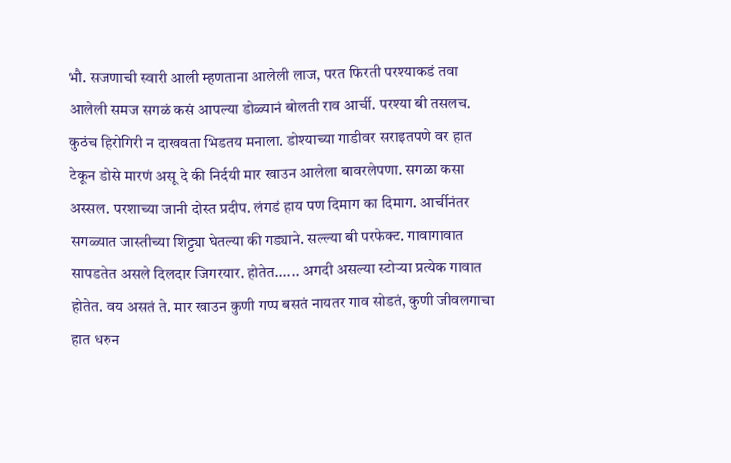भौ. सजणाची स्वारी आली म्हणताना आलेली लाज, परत फिरती परश्याकडं तवा आलेली समज सगळं कसं आपल्या डोळ्यानं बोलती राव आर्ची. परश्या बी तसलच. कुठंच हिरोगिरी न दाखवता भिडतय मनाला. डोश्याच्या गाडीवर सराइतपणे वर हात टेकून डोसे मारणं असू दे की निर्दयी मार खाउन आलेला बावरलेपणा. सगळा कसा अस्सल. परशाच्या जानी दोस्त प्रदीप. लंगडं हाय पण दिमाग का दिमाग. आर्चीनंतर सगळ्यात जास्तीच्या शिट्ट्या घेतल्या की गड्याने. सल्ल्या बी परफेक्ट. गावागावात सापडतेत असले दिलदार जिगरयार. होतेत...... अगदी असल्या स्टोर्‍या प्रत्येक गावात होतेत. वय असतं ते. मार खाउन कुणी गप्प बसतं नायतर गाव सोडतं, कुणी जीवलगाचा हात धरुन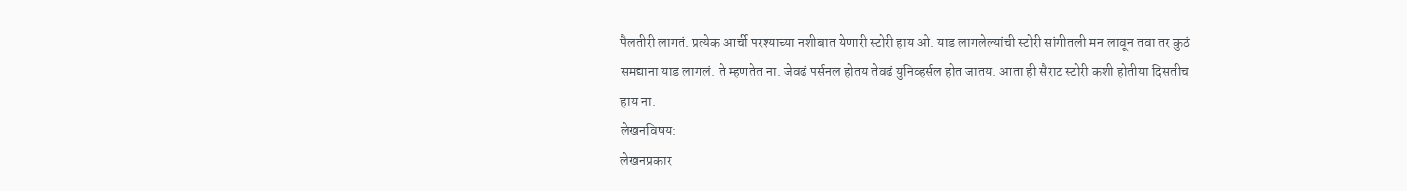पैलतीरी लागतं. प्रत्येक आर्ची परश्याच्या नशीबात येणारी स्टोरी हाय ओ. याड लागलेल्यांची स्टोरी सांगीतली मन लावून तवा तर कुठं समद्याना याड लागलं. ते म्हणतेत ना. जेवढं पर्सनल होतय तेवढं युनिव्हर्सल होत जातय. आता ही सैराट स्टोरी कशी होतीया दिसतीच हाय ना.
लेखनविषय:
लेखनप्रकार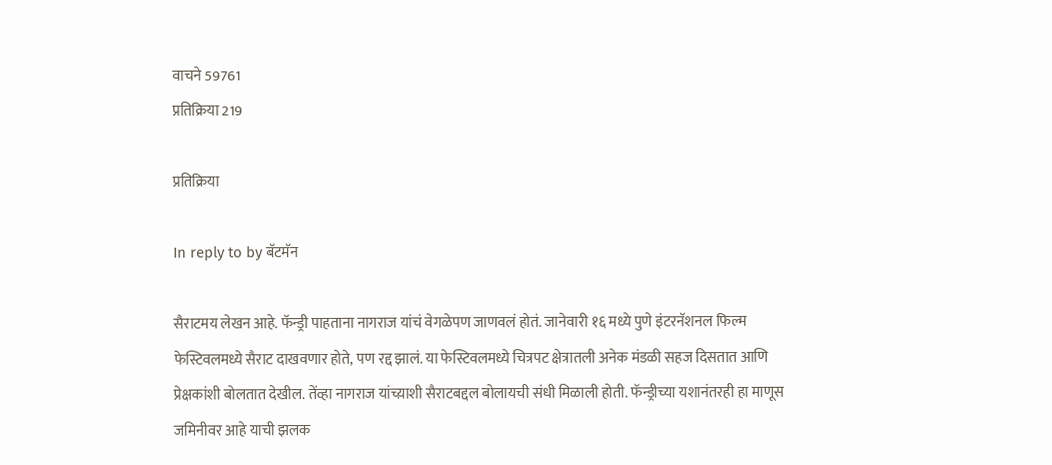वाचने 59761
प्रतिक्रिया 219

प्रतिक्रिया

In reply to by बॅटमॅन

सैराटमय लेखन आहे. फॅन्ड्री पाहताना नागराज यांचं वेगळेपण जाणवलं होतं. जानेवारी १६ मध्ये पुणे इंटरनॅशनल फिल्म फेस्टिवलमध्ये सैराट दाखवणार होते, पण रद्द झालं. या फेस्टिवलमध्ये चित्रपट क्षेत्रातली अनेक मंडळी सहज दिसतात आणि प्रेक्षकांशी बोलतात देखील. तेंव्हा नागराज यांच्य़ाशी सैराटबद्दल बोलायची संधी मिळाली होती. फॅन्ड्रीच्या यशानंतरही हा माणूस जमिनीवर आहे याची झलक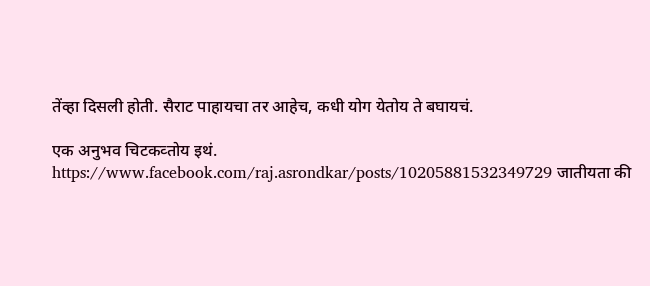तेंव्हा दिसली होती. सैराट पाहायचा तर आहेच, कधी योग येतोय ते बघायचं.

एक अनुभव चिटकव्तोय इथं. https://www.facebook.com/raj.asrondkar/posts/10205881532349729 जातीयता की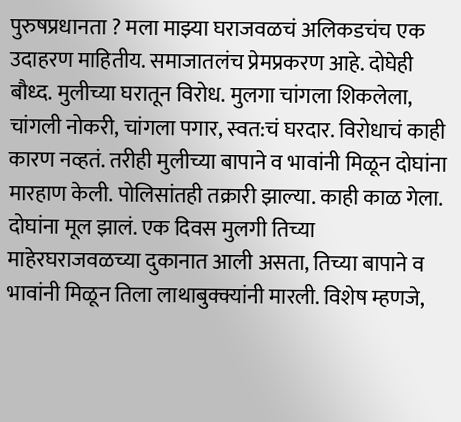पुरुषप्रधानता ? मला माझ्या घराजवळचं अलिकडचंच एक उदाहरण माहितीय. समाजातलंच प्रेमप्रकरण आहे. दोघेही बौध्द. मुलीच्या घरातून विरोध. मुलगा चांगला शिकलेला, चांगली नोकरी, चांगला पगार, स्वत:चं घरदार. विरोधाचं काही कारण नव्हतं. तरीही मुलीच्या बापाने व भावांनी मिळून दोघांना मारहाण केली. पोलिसांतही तक्रारी झाल्या. काही काळ गेला. दोघांना मूल झालं. एक दिवस मुलगी तिच्या माहेरघराजवळच्या दुकानात आली असता, तिच्या बापाने व भावांनी मिळून तिला लाथाबुक्क्यांनी मारली. विशेष म्हणजे,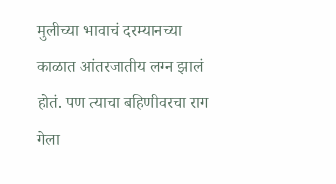मुलीच्या भावाचं दरम्यानच्या काळात आंतरजातीय लग्न झालं होतं. पण त्याचा बहिणीवरचा राग गेला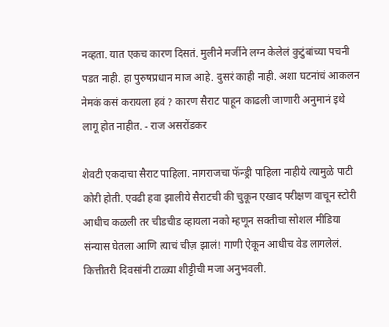नव्हता. यात एकच कारण दिसतं. मुलीने मर्जीने लग्न केलेलं कुटुंबांच्या पचनी पडत नाही. हा पुरुषप्रधान माज आहे. दुसरं काही नाही. अशा घटनांचं आकलन नेमकं कसं करायला हवं ? कारण सैराट पाहून काढली जाणारी अनुमानं इथे लागू होत नाहीत. - राज असरोंडकर

शेवटी एकदाचा सैराट पाहिला. नागराजचा फॅन्ड्री पाहिला नाहीये त्यामुळे पाटी कोरी होती. एवढी हवा झालीये सैराटची की चुकून एखाद परीक्षण वाचून स्टोरी आधीच कळली तर चीडचीड व्हायला नको म्हणून सक्तीचा सोशल मीडिया संन्यास घेतला आणि त्याचं चीज़ झालं! गाणी ऐकून आधीच वेड लागलेलं. कित्तीतरी दिवसांनी टाळ्या शीट्टीची मजा अनुभवली.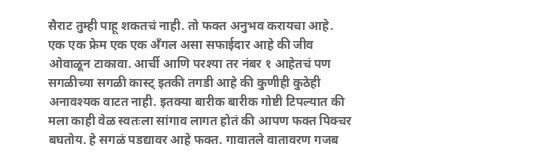सैराट तुम्ही पाहू शकतचं नाही. तो फक्त अनुभव करायचा आहे. एक एक फ्रेम एक एक अँगल असा सफाईदार आहे की जीव ओवाळून टाकावा. आर्ची आणि परश्या तर नंबर १ आहेतचं पण सगळीच्या सगळी कास्ट् इतकी तगडी आहे की कुणीही कुठेही अनावश्यक वाटत नाही. इतक्या बारीक बारीक गोष्टी टिपल्यात की मला काही वेळ स्वतःला सांगाव लागत होतं की आपण फक्त पिक्चर बघतोय. हे सगळं पडद्यावर आहे फक्त. गावातले वातावरण गजब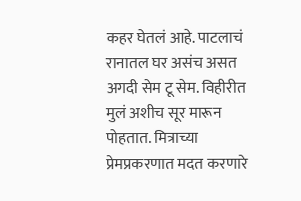कहर घेतलं आहे. पाटलाचं रानातल घर असंच असत अगदी सेम टू सेम. विहीरीत मुलं अशीच सूर मारून पोहतात. मित्राच्या प्रेमप्रकरणात मदत करणारे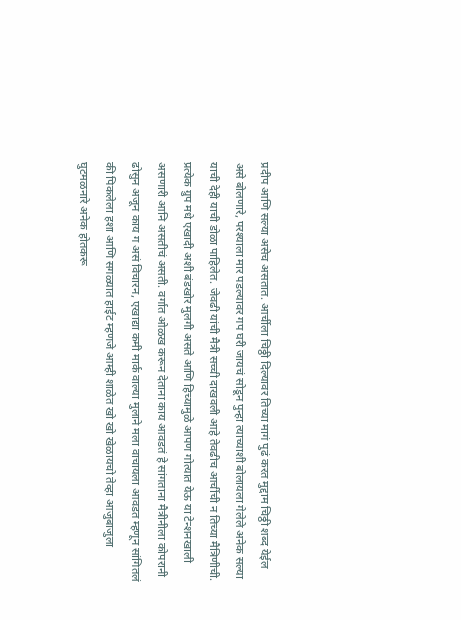प्रदीप आणि सल्या असेच असतात. आर्चीला चिठ्ठी दिल्यावर तिच्या मागं पुढं करत मुद्दाम चिठ्ठी शब्द येईल असे बोलणारे, परश्याला मार पडल्यावर गप घरी जायचं सोडून पुन्हा त्याच्याशी बोलायला गेलेले अनेक सल्या याची देही याची डोळा पाहिलेत. जेवढी यांची मैत्री सच्ची दाखवली आहे तेवढीच आर्चीची न तिच्या मैत्रिणीची. प्रत्येक ग्रुप मधे एखादी अशी बंडखोर मुलगी असते आणि हिच्यामुळे आपण गोत्यात येऊ या टेन्शनखाली असणारी आनि असतीचं असती. वर्गात ओळख करून देताना काय आवडतं हे सांगताना मैत्रीनीला कोपरानी ढोसुन अजून काय ग असं विचारन, एखाद्या कमी मार्क वाल्या मुलाने मला वाचायला आवडत म्हणून सांगितलं की पिकलेला हशा आणि सगळ्यात हाईट म्हणजे आम्ही शाळेत खो खो खेळायचो तेव्हा आजुबाजुला घुटमळनारे अनेक होतकरू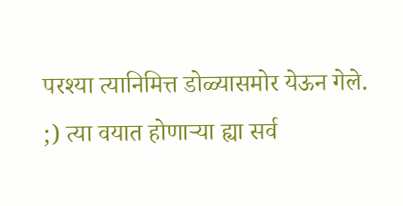परश्या त्यानिमित्त डोळ्यासमोर येऊन गेले. ;) त्या वयात होणाऱ्या ह्या सर्व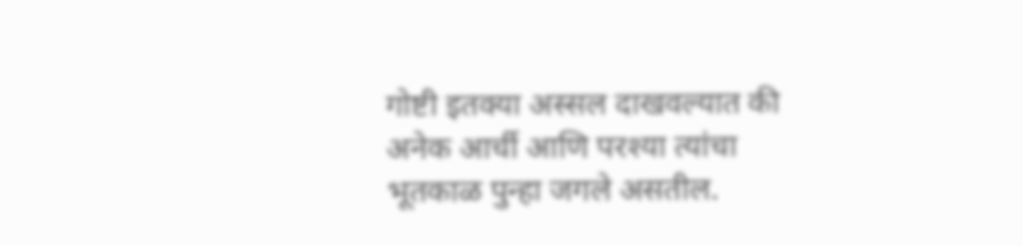गोष्टी इतक्या अस्सल दाखवल्यात की अनेक आर्ची आणि परश्या त्यांचा भूतकाळ पुन्हा जगले असतील.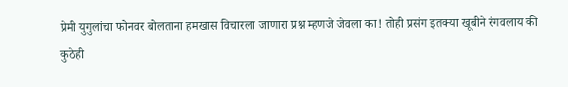प्रेमी युगुलांचा फोनवर बोलताना हमखास विचारला जाणारा प्रश्न म्हणजे जेवला का! तोही प्रसंग इतक्या खूबीने रंगवलाय की कुठेही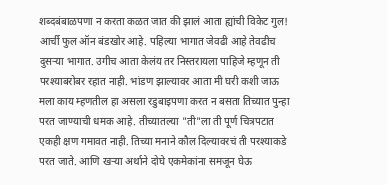शब्दबंबाळपणा न करता कळत जात की झालं आता ह्यांची विकेट गुल! आर्ची फुल ऑन बंडखोर आहे. पहिल्या भागात जेवढी आहे तेवढीच दुसऱ्या भागात. उगीच आता केलंय तर निस्तरायला पाहिजे म्हणून ती परश्याबरोबर रहात नाही. भांडण झाल्यावर आता मी घरी कशी जाऊ मला काय म्हणतील हा असला रडुबाइपणा करत न बसता तिच्यात पुन्हा परत जाण्याची धमक आहे. तीच्यातल्या "ती"ला ती पूर्ण चित्रपटात एकही क्षण गमावत नाही. तिच्या मनाने कौल दिल्यावरचं ती परश्याकडे परत जाते. आणि खऱ्या अर्थाने दोघे एकमेकांना समजून घेऊ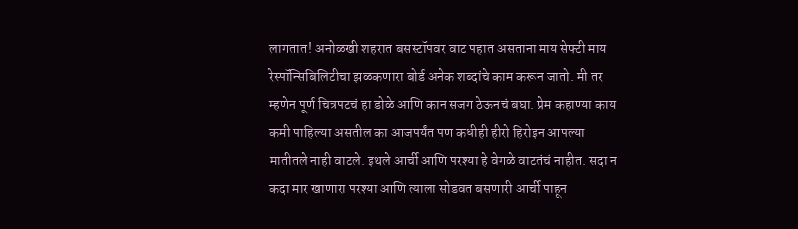लागतात! अनोळखी शहरात बसस्टॉपवर वाट पहात असताना माय सेफ्टी माय रेस्पॉन्सिबिलिटीचा झळकणारा बोर्ड अनेक शब्दांचे काम करून जातो. मी तर म्हणेन पूर्ण चित्रपटचं हा डोळे आणि कान सजग ठेऊनचं बघा. प्रेम कहाण्या काय कमी पाहिल्या असतील का आजपर्यंत पण कधीही हीरो हिरोइन आपल्या मातीतले नाही वाटले. इथले आर्ची आणि परश्या हे वेगळे वाटतंचं नाहीत. सदा न कदा मार खाणारा परश्या आणि त्याला सोडवत बसणारी आर्ची पाहून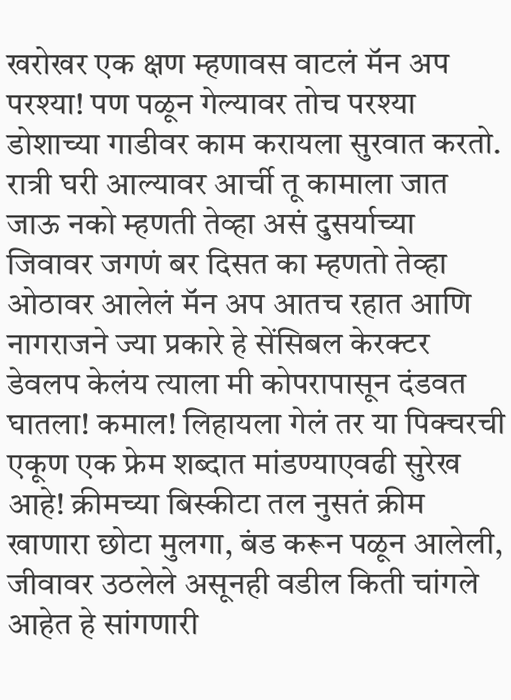खरोखर एक क्षण म्हणावस वाटलं मॅन अप परश्या! पण पळून गेल्यावर तोच परश्या डोशाच्या गाडीवर काम करायला सुरवात करतो. रात्री घरी आल्यावर आर्ची तू कामाला जात जाऊ नको म्हणती तेव्हा असं दुसर्याच्या जिवावर जगणं बर दिसत का म्हणतो तेव्हा ओठावर आलेलं मॅन अप आतच रहात आणि नागराजने ज्या प्रकारे हे सेंसिबल केरक्टर डेवलप केलंय त्याला मी कोपरापासून दंडवत घातला! कमाल! लिहायला गेलं तर या पिक्चरची एकूण एक फ्रेम शब्दात मांडण्याएवढी सुरेख आहे! क्रीमच्या बिस्कीटा तल नुसतं क्रीम खाणारा छोटा मुलगा, बंड करून पळून आलेली, जीवावर उठलेले असूनही वडील किती चांगले आहेत हे सांगणारी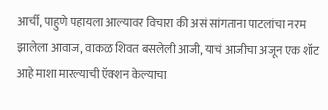आर्ची, पाहुणे पहायला आल्यावर विचारा की असं सांगताना पाटलांचा नरम झालेला आवाज, वाकळ शिवत बसलेली आजी, याचं आजीचा अजून एक शॉट आहे माशा मारल्याची ऍक्शन केल्याचा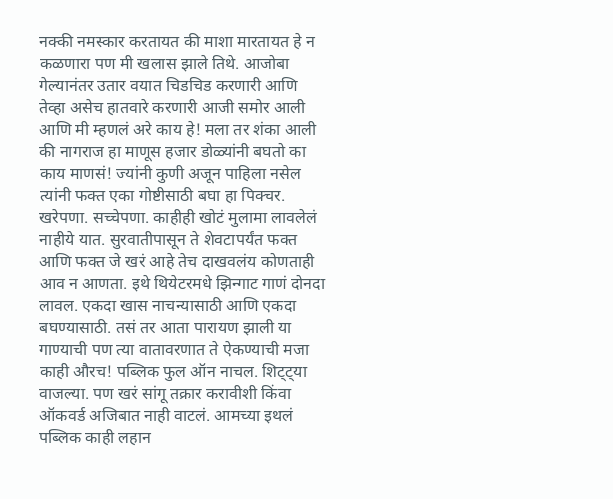नक्की नमस्कार करतायत की माशा मारतायत हे न कळणारा पण मी खलास झाले तिथे. आजोबा गेल्यानंतर उतार वयात चिडचिड करणारी आणि तेव्हा असेच हातवारे करणारी आजी समोर आली आणि मी म्हणलं अरे काय हे! मला तर शंका आली की नागराज हा माणूस हजार डोळ्यांनी बघतो का काय माणसं! ज्यांनी कुणी अजून पाहिला नसेल त्यांनी फक्त एका गोष्टीसाठी बघा हा पिक्चर. खरेपणा. सच्चेपणा. काहीही खोटं मुलामा लावलेलं नाहीये यात. सुरवातीपासून ते शेवटापर्यंत फक्त आणि फक्त जे खरं आहे तेच दाखवलंय कोणताही आव न आणता. इथे थियेटरमधे झिन्गाट गाणं दोनदा लावल. एकदा खास नाचन्यासाठी आणि एकदा बघण्यासाठी. तसं तर आता पारायण झाली या गाण्याची पण त्या वातावरणात ते ऐकण्याची मजा काही औरच! पब्लिक फुल ऑन नाचल. शिट्ट्या वाजल्या. पण खरं सांगू तक्रार करावीशी किंवा ऑकवर्ड अजिबात नाही वाटलं. आमच्या इथलं पब्लिक काही लहान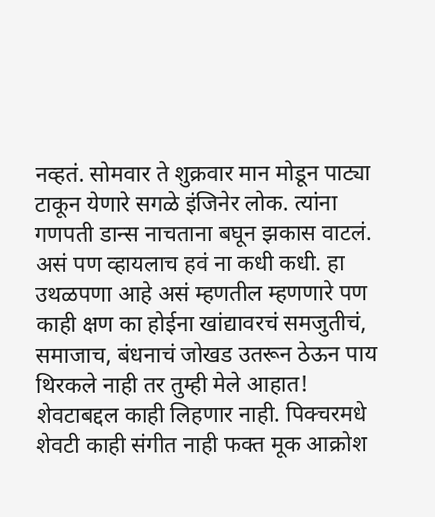नव्हतं. सोमवार ते शुक्रवार मान मोडून पाट्या टाकून येणारे सगळे इंजिनेर लोक. त्यांना गणपती डान्स नाचताना बघून झकास वाटलं. असं पण व्हायलाच हवं ना कधी कधी. हा उथळपणा आहे असं म्हणतील म्हणणारे पण काही क्षण का होईना खांद्यावरचं समजुतीचं, समाजाच, बंधनाचं जोखड उतरून ठेऊन पाय थिरकले नाही तर तुम्ही मेले आहात! शेवटाबद्दल काही लिहणार नाही. पिक्चरमधे शेवटी काही संगीत नाही फक्त मूक आक्रोश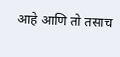आहे आणि तो तसाच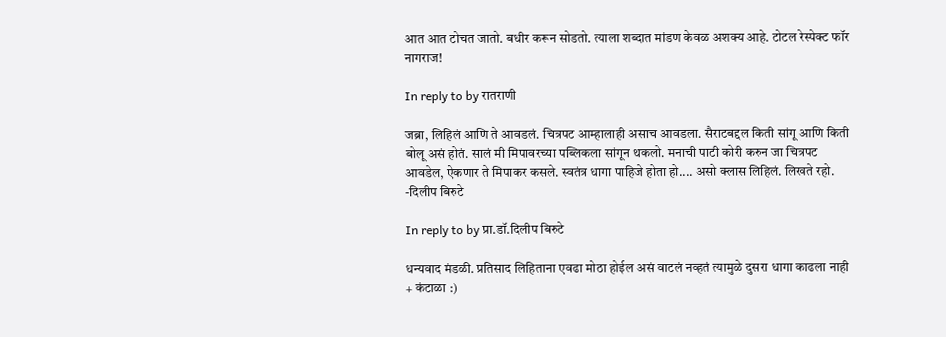आत आत टोचत जातो. बधीर करून सोडतो. त्याला शब्दात मांडण केवळ अशक्य आहे. टोटल रेस्पेक्ट फॉर नागराज!

In reply to by रातराणी

जब्रा, लिहिलं आणि ते आवडलं. चित्रपट आम्हालाही असाच आवडला. सैराटबद्दल किती सांगू आणि किती बोलू असं होतं. सालं मी मिपावरच्या पब्लिकला सांगून थकलो. मनाची पाटी कोरी करुन जा चित्रपट आवडेल, ऐकणार ते मिपाकर कसले. स्वतंत्र धागा पाहिजे होता हो.... असो क्लास लिहिलं. लिखते रहो. -दिलीप बिरुटे

In reply to by प्रा.डॉ.दिलीप बिरुटे

धन्यवाद मंडळी. प्रतिसाद लिहिताना एवढा मोठा होईल असं वाटलं नव्हतं त्यामुळे दुसरा धागा काढला नाही + कंटाळा :)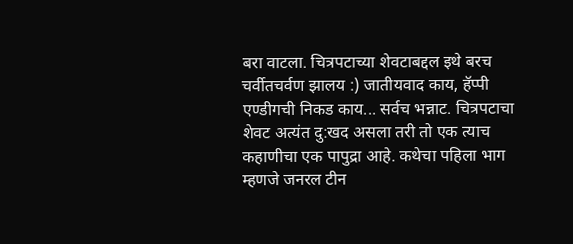बरा वाटला. चित्रपटाच्या शेवटाबद्दल इथे बरच चर्वीतचर्वण झालय :) जातीयवाद काय, हॅप्पी एण्डीगची निकड काय... सर्वच भन्नाट. चित्रपटाचा शेवट अत्यंत दु:खद असला तरी तो एक त्याच कहाणीचा एक पापुद्रा आहे. कथेचा पहिला भाग म्हणजे जनरल टीन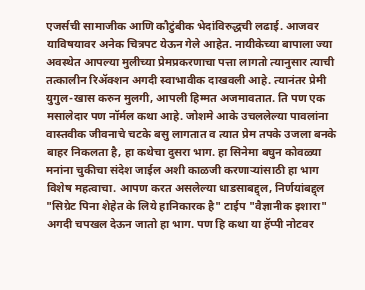एजर्सची सामाजीक आणि कौटुंबीक भेदांविरुद्धची लढाई. आजवर याविषयावर अनेक चित्रपट येऊन गेले आहेत. नायीकेच्या बापाला ज्या अवस्थेत आपल्या मुलीच्या प्रेमप्रकरणाचा पत्ता लागतो त्यानुसार त्याची तत्कालीन रिअ‍ॅक्शन अगदी स्वाभावीक दाखवली आहे. त्यानंतर प्रेमी युगुल-खास करुन मुलगी, आपली हिम्मत अजमावतात. ति पण एक मसालेदार पण नॉर्मल कथा आहे. जोशमे आके उचललेल्या पावलांना वास्तवीक जीवनाचे चटके बसु लागतात व त्यात प्रेम तपके उजला बनके बाहर निकलता है, हा कथेचा दुसरा भाग. हा सिनेमा बघुन कोवळ्या मनांना चुकीचा संदेश जाईल अशी काळजी करणार्‍यांसाठी हा भाग विशेष महत्वाचा. आपण करत असलेल्या धाडसाबद्द्ल, निर्णयांबद्द्ल "सिग्रेट पिना शेहेत के लिये हानिकारक है" टाईप "वैज्ञानीक इशारा" अगदी चपखल देऊन जातो हा भाग. पण हि कथा या हॅप्पी नोटवर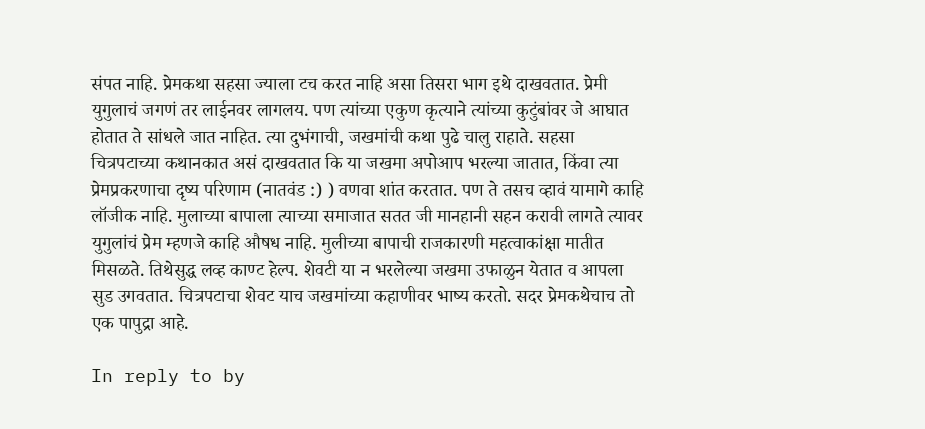संपत नाहि. प्रेमकथा सहसा ज्याला टच करत नाहि असा तिसरा भाग इथे दाखवतात. प्रेमी युगुलाचं जगणं तर लाईनवर लागलय. पण त्यांच्या एकुण कृत्याने त्यांच्या कुटुंबांवर जे आघात होतात ते सांधले जात नाहित. त्या दुभंगाची, जखमांची कथा पुढे चालु राहाते. सहसा चित्रपटाच्या कथानकात असं दाखवतात कि या जखमा अपोआप भरल्या जातात, किंवा त्या प्रेमप्रकरणाचा दृष्य परिणाम (नातवंड :) ) वणवा शांत करतात. पण ते तसच व्हावं यामागे काहि लॉजीक नाहि. मुलाच्या बापाला त्याच्या समाजात सतत जी मानहानी सहन करावी लागते त्यावर युगुलांचं प्रेम म्हणजे काहि औषध नाहि. मुलीच्या बापाची राजकारणी महत्वाकांक्षा मातीत मिसळते. तिथेसुद्ध लव्ह काण्ट हेल्प. शेवटी या न भरलेल्या जखमा उफाळुन येतात व आपला सुड उगवतात. चित्रपटाचा शेवट याच जखमांच्या कहाणीवर भाष्य करतो. सदर प्रेमकथेचाच तो एक पापुद्रा आहे.

In reply to by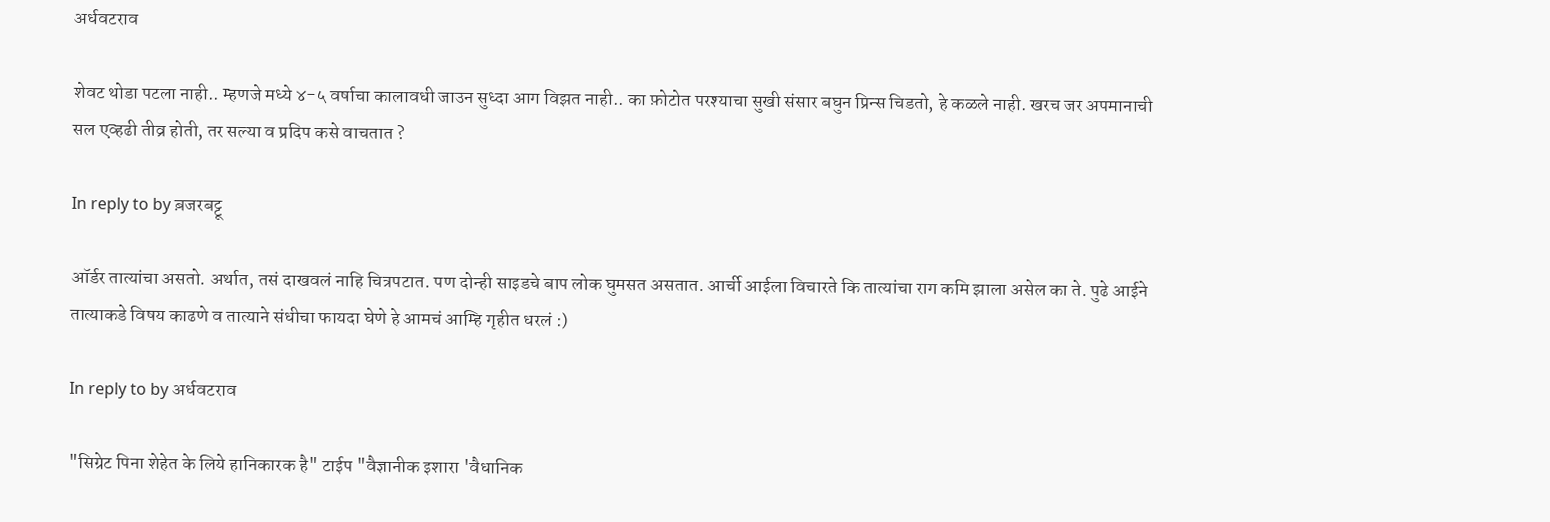अर्धवटराव

शेवट थोडा पटला नाही.. म्हणजे मध्ये ४-५ वर्षाचा कालावधी जाउन सुध्दा आग विझत नाही.. का फ़ोटोत परश्याचा सुखी संसार बघुन प्रिन्स चिडतो, हे कळले नाही. खरच जर अपमानाची सल एव्हढी तीव्र होती, तर सल्या व प्रदिप कसे वाचतात ?

In reply to by ब़जरबट्टू

ऑर्डर तात्यांचा असतो. अर्थात, तसं दाखवलं नाहि चित्रपटात. पण दोन्ही साइडचे बाप लोक घुमसत असतात. आर्ची आईला विचारते कि तात्यांचा राग कमि झाला असेल का ते. पुढे आईने तात्याकडे विषय काढणे व तात्याने संधीचा फायदा घेणे हे आमचं आम्हि गृहीत धरलं :)

In reply to by अर्धवटराव

"सिग्रेट पिना शेहेत के लिये हानिकारक है" टाईप "वैज्ञानीक इशारा 'वैधानिक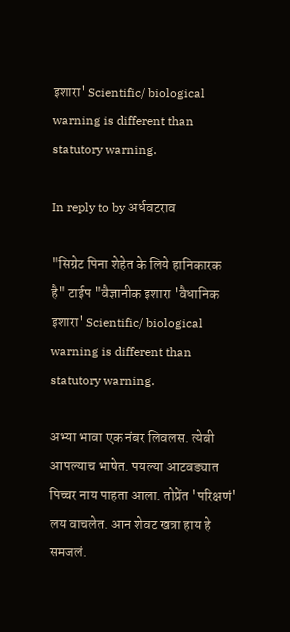इशारा' Scientific/ biological warning is different than statutory warning.

In reply to by अर्धवटराव

"सिग्रेट पिना शेहेत के लिये हानिकारक है" टाईप "वैज्ञानीक इशारा 'वैधानिक इशारा' Scientific/ biological warning is different than statutory warning.

अभ्या भावा एक नंबर लिवलस. त्येबी आपल्याच भाषेत. पयल्या आटवड्यात पिच्चर नाय पाहता आला. तोप्रेंत 'परिक्षणं' लय वाचलेत. आन शेवट खत्रा हाय हे समजलं.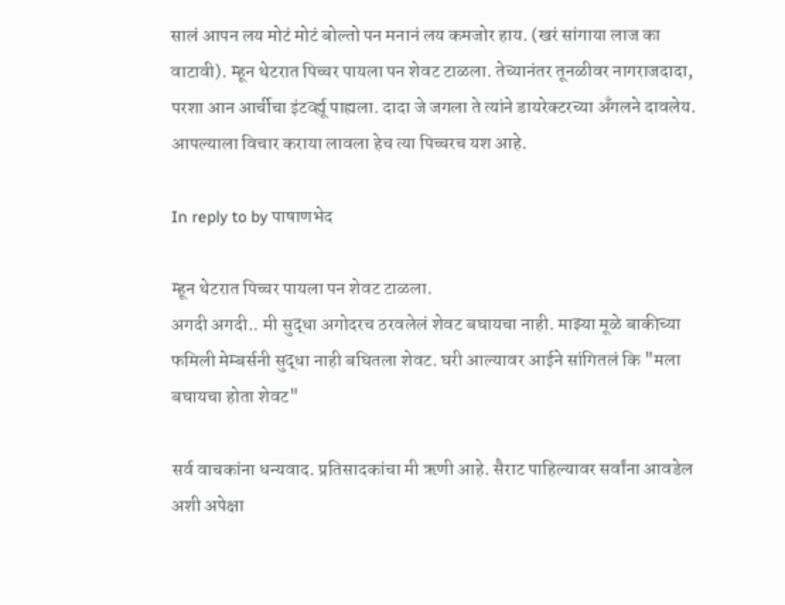सालं आपन लय मोटं मोटं बोल्तो पन मनानं लय कमजोर हाय. (खरं सांगाया लाज का वाटावी). म्हून थेटरात पिच्चर पायला पन शेवट टाळला. तेच्यानंतर तूनळीवर नागराजदादा, परशा आन आर्चीचा इंटर्व्ह्यू पाह्यला. दादा जे जगला ते त्यांने डायरेक्टरच्या अँगलने दावलेय. आपल्याला विचार कराया लावला हेच त्या पिच्चरच यश आहे.

In reply to by पाषाणभेद

म्हून थेटरात पिच्चर पायला पन शेवट टाळला.
अगदी अगदी.. मी सुद्धा अगोदरच ठरवलेलं शेवट बघायचा नाही. माझ्या मूळे बाकीच्या फमिली मेम्बर्सनी सुद्धा नाही बघितला शेवट. घरी आल्यावर आईने सांगितलं कि "मला बघायचा होता शेवट"

सर्व वाचकांना धन्यवाद. प्रतिसादकांचा मी ऋणी आहे. सैराट पाहिल्यावर सर्वांना आवडेल अशी अपेक्षा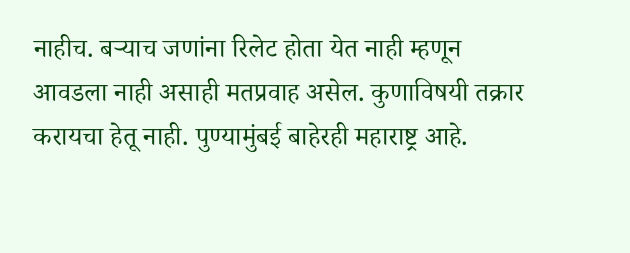नाहीच. बर्‍याच जणांना रिलेट होता येत नाही म्हणून आवडला नाही असाही मतप्रवाह असेल. कुणाविषयी तक्रार करायचा हेतू नाही. पुण्यामुंबई बाहेरही महाराष्ट्र आहे.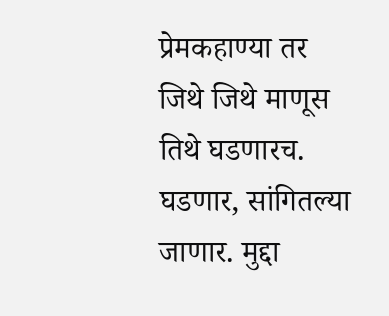प्रेमकहाण्या तर जिथे जिथे माणूस तिथे घडणारच. घडणार, सांगितल्या जाणार. मुद्दा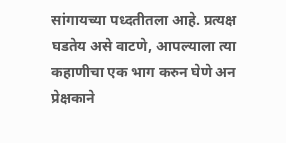सांगायच्या पध्दतीतला आहे. प्रत्यक्ष घडतेय असे वाटणे, आपल्याला त्या कहाणीचा एक भाग करुन घेणे अन प्रेक्षकाने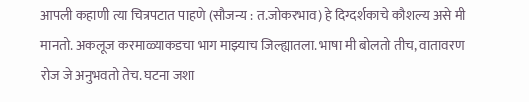आपली कहाणी त्या चित्रपटात पाहणे (सौजन्य : त.जोकरभाव) हे दिग्दर्शकाचे कौशल्य असे मी मानतो. अकलूज करमाळ्याकडचा भाग माझ्याच जिल्ह्यातला. भाषा मी बोलतो तीच, वातावरण रोज जे अनुभवतो तेच. घटना जशा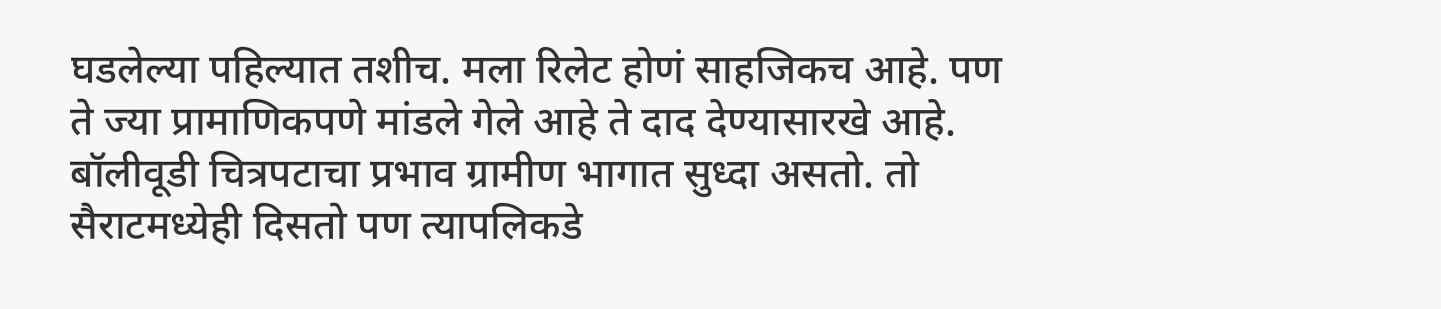घडलेल्या पहिल्यात तशीच. मला रिलेट होणं साहजिकच आहे. पण ते ज्या प्रामाणिकपणे मांडले गेले आहे ते दाद देण्यासारखे आहे. बॉलीवूडी चित्रपटाचा प्रभाव ग्रामीण भागात सुध्दा असतो. तो सैराटमध्येही दिसतो पण त्यापलिकडे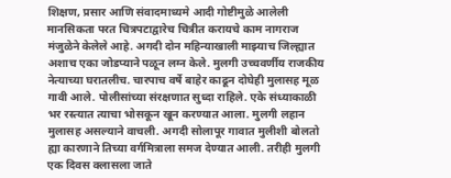शिक्षण, प्रसार आणि संवादमाध्यमे आदी गोष्टीमुळे आलेली मानसिकता परत चित्रपटाद्वारेच चित्रीत करायचे काम नागराज मंजुळेने केलेले आहे. अगदी दोन महिन्याखाली माझ्याच जिल्ह्यात अशाच एका जोडप्याने पळून लग्न केले. मुलगी उच्चवर्णीय राजकीय नेत्याच्या घरातलीच. चारपाच वर्षे बाहेर काढून दोघेही मुलासह मूळ गावी आले. पोलीसांच्या संरक्षणात सुध्दा राहिले. एके संध्याकाळी भर रस्त्यात त्याचा भोसकून खून करण्यात आला. मुलगी लहान मुलासह असल्याने वाचली. अगदी सोलापूर गावात मुलीशी बोलतो ह्या कारणाने तिच्या वर्गमित्राला समज देण्यात आली. तरीही मुलगी एक दिवस क्लासला जाते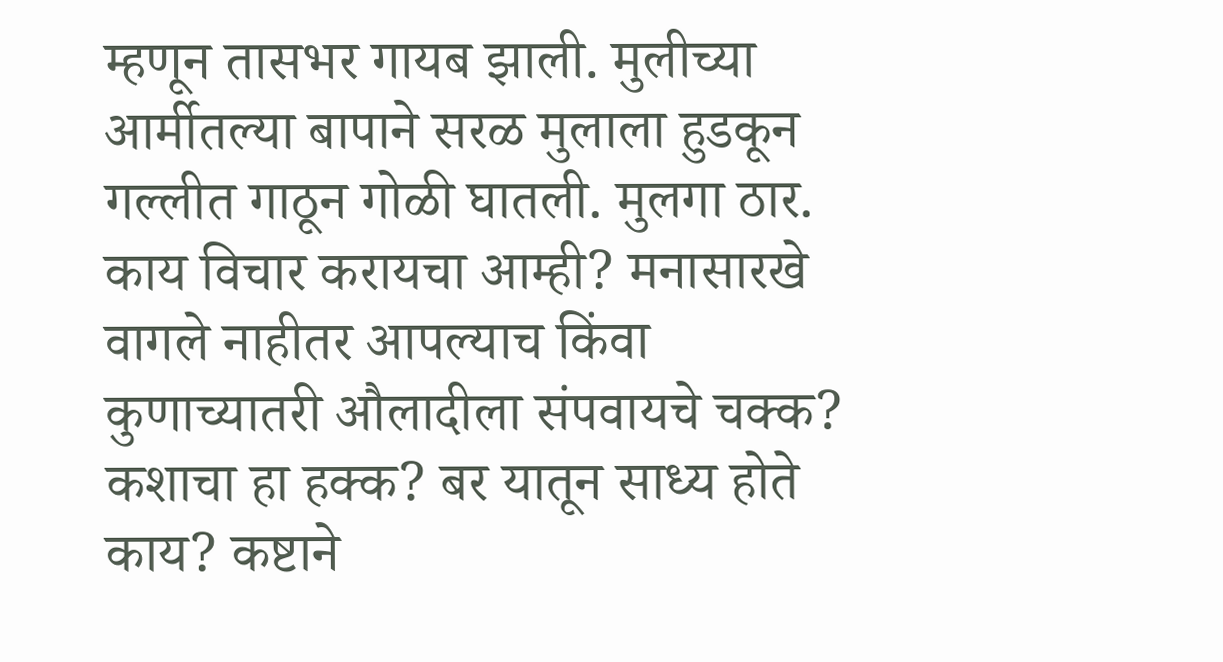म्हणून तासभर गायब झाली. मुलीच्या आर्मीतल्या बापाने सरळ मुलाला हुडकून गल्लीत गाठून गोळी घातली. मुलगा ठार. काय विचार करायचा आम्ही? मनासारखे वागले नाहीतर आपल्याच किंवा कुणाच्यातरी औलादीला संपवायचे चक्क? कशाचा हा हक्क? बर यातून साध्य होते काय? कष्टाने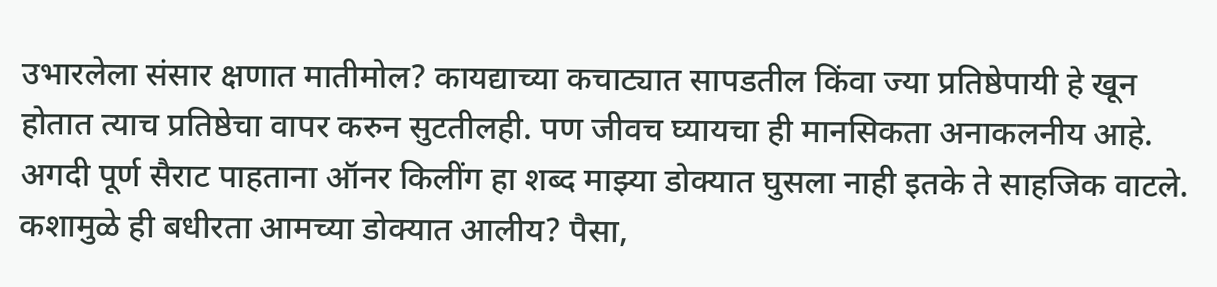उभारलेला संसार क्षणात मातीमोल? कायद्याच्या कचाट्यात सापडतील किंवा ज्या प्रतिष्ठेपायी हे खून होतात त्याच प्रतिष्ठेचा वापर करुन सुटतीलही. पण जीवच घ्यायचा ही मानसिकता अनाकलनीय आहे. अगदी पूर्ण सैराट पाहताना ऑनर किलींग हा शब्द माझ्या डोक्यात घुसला नाही इतके ते साहजिक वाटले. कशामुळे ही बधीरता आमच्या डोक्यात आलीय? पैसा,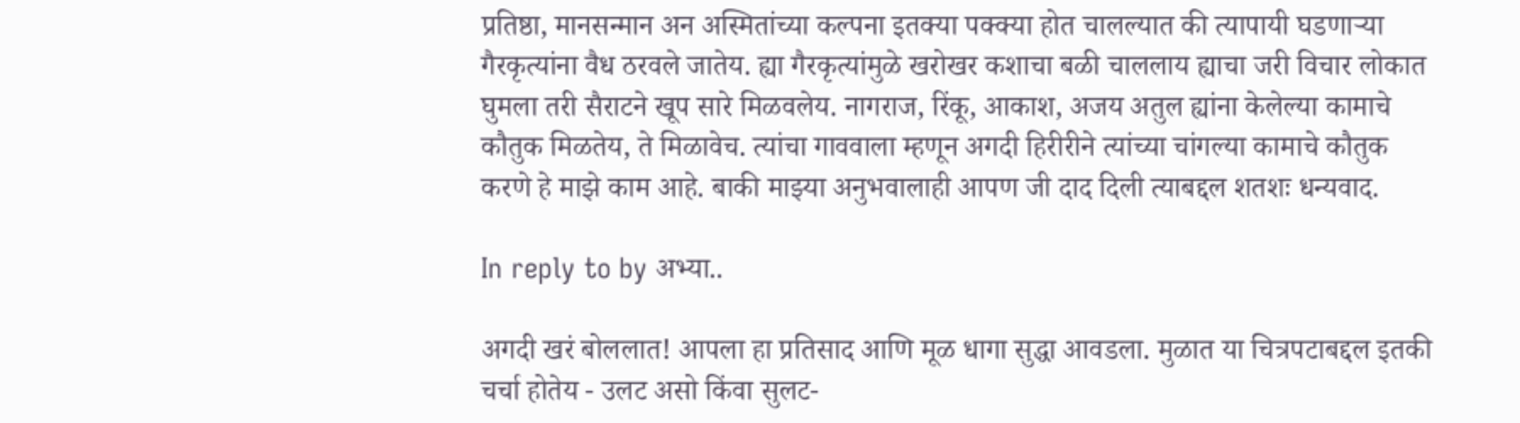प्रतिष्ठा, मानसन्मान अन अस्मितांच्या कल्पना इतक्या पक्क्या होत चालल्यात की त्यापायी घडणार्‍या गैरकृत्यांना वैध ठरवले जातेय. ह्या गैरकृत्यांमुळे खरोखर कशाचा बळी चाललाय ह्याचा जरी विचार लोकात घुमला तरी सैराटने खूप सारे मिळवलेय. नागराज, रिंकू, आकाश, अजय अतुल ह्यांना केलेल्या कामाचे कौतुक मिळतेय, ते मिळावेच. त्यांचा गाववाला म्हणून अगदी हिरीरीने त्यांच्या चांगल्या कामाचे कौतुक करणे हे माझे काम आहे. बाकी माझ्या अनुभवालाही आपण जी दाद दिली त्याबद्दल शतशः धन्यवाद.

In reply to by अभ्या..

अगदी खरं बोललात! आपला हा प्रतिसाद आणि मूळ धागा सुद्धा आवडला. मुळात या चित्रपटाबद्दल इतकी चर्चा होतेय - उलट असो किंवा सुलट-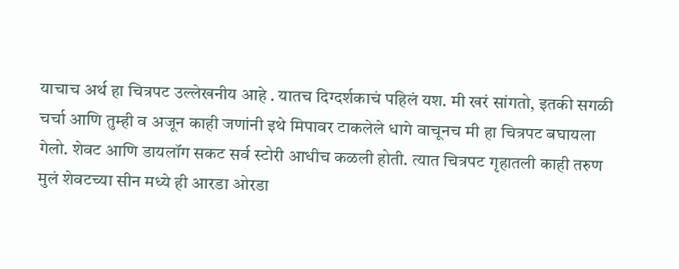याचाच अर्थ हा चित्रपट उल्लेखनीय आहे . यातच दिग्दर्शकाचं पहिलं यश. मी खरं सांगतो, इतकी सगळी चर्चा आणि तुम्ही व अजून काही जणांनी इथे मिपावर टाकलेले धागे वाचूनच मी हा चित्रपट बघायला गेलो. शेवट आणि डायलॉग सकट सर्व स्टोरी आधीच कळली होती. त्यात चित्रपट गृहातली काही तरुण मुलं शेवटच्या सीन मध्ये ही आरडा ओरडा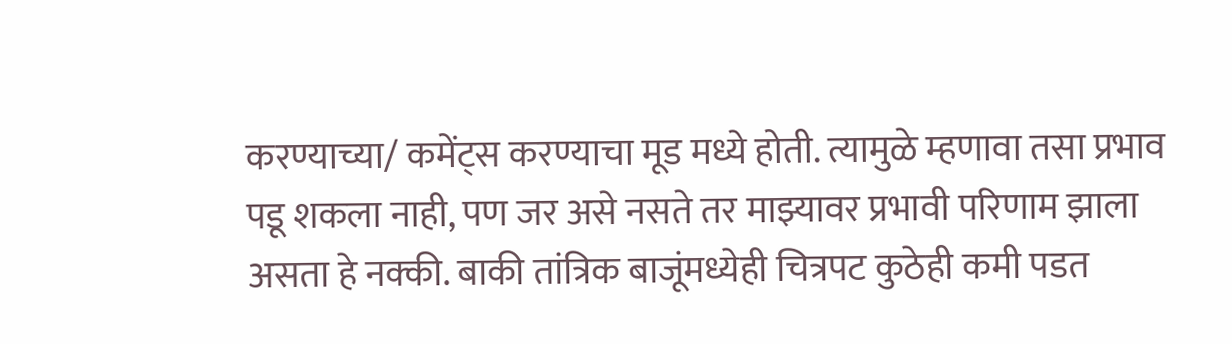करण्याच्या/ कमेंट्स करण्याचा मूड मध्ये होती. त्यामुळे म्हणावा तसा प्रभाव पडू शकला नाही, पण जर असे नसते तर माझ्यावर प्रभावी परिणाम झाला असता हे नक्की. बाकी तांत्रिक बाजूंमध्येही चित्रपट कुठेही कमी पडत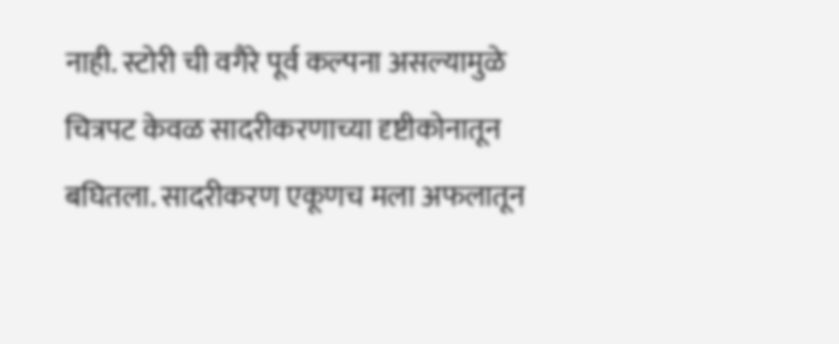नाही. स्टोरी ची वगैरे पूर्व कल्पना असल्यामुळे चित्रपट केवळ सादरीकरणाच्या दृष्टीकोनातून बघितला. सादरीकरण एकूणच मला अफलातून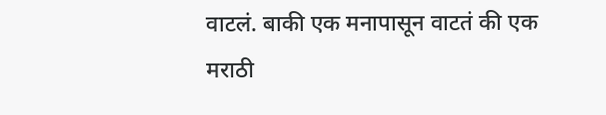वाटलं. बाकी एक मनापासून वाटतं की एक मराठी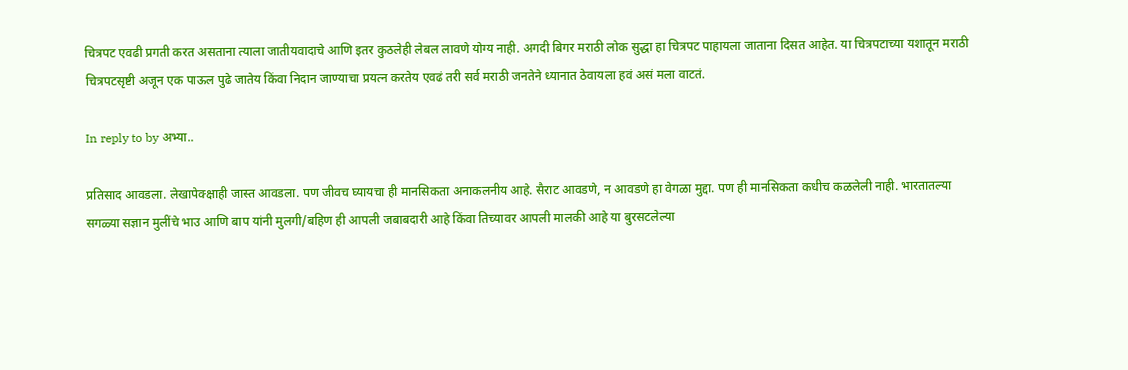चित्रपट एवढी प्रगती करत असताना त्याला जातीयवादाचे आणि इतर कुठलेही लेबल लावणे योग्य नाही. अगदी बिगर मराठी लोक सुद्धा हा चित्रपट पाहायला जाताना दिसत आहेत. या चित्रपटाच्या यशातून मराठी चित्रपटसृष्टी अजून एक पाऊल पुढे जातेय किंवा निदान जाण्याचा प्रयत्न करतेय एवढं तरी सर्व मराठी जनतेने ध्यानात ठेवायला हवं असं मला वाटतं.

In reply to by अभ्या..

प्रतिसाद आवडला. लेखापेक्क्षाही जास्त आवडला. पण जीवच घ्यायचा ही मानसिकता अनाकलनीय आहे. सैराट आवडणे, न आवडणे हा वेगळा मुद्दा. पण ही मानसिकता कधीच कळलेली नाही. भारतातल्या सगळ्या सज्ञान मुलींचे भाउ आणि बाप यांनी मुलगी/बहिण ही आपली जबाबदारी आहे किंवा तिच्यावर आपली मालकी आहे या बुरसटलेल्या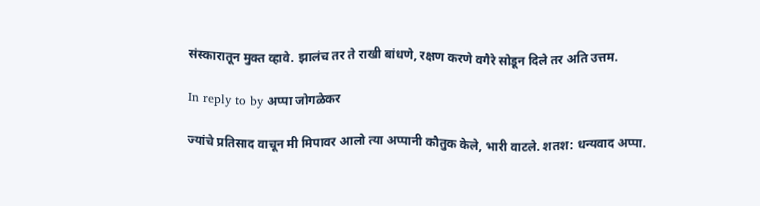संस्कारातून मुक्त व्हावे. झालंच तर ते राखी बांधणे, रक्षण करणे वगैरे सोडून दिले तर अति उत्तम.

In reply to by अप्पा जोगळेकर

ज्यांचे प्रतिसाद वाचून मी मिपावर आलो त्या अप्पानी कौतुक केले, भारी वाटले. शतश: धन्यवाद अप्पा.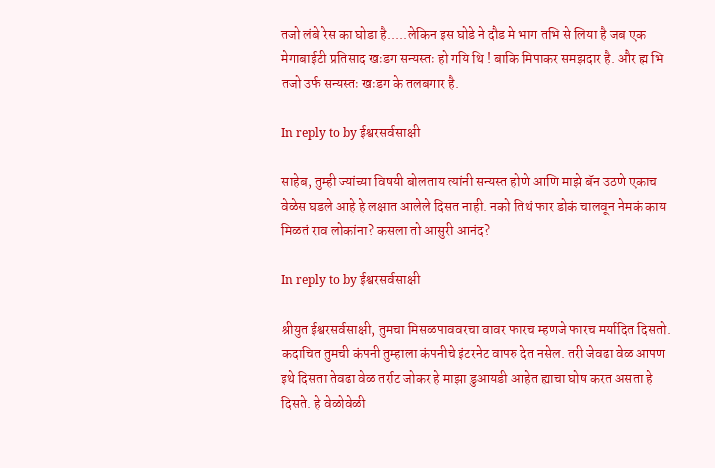तजो लंबे रेस का घोडा है.....लेकिन इस घोडे ने दौड मे भाग तभि से लिया है जब एक मेगाबाईटी प्रतिसाद खःडग सन्यस्तः हो गयि थि ! बाकि मिपाकर समझदार है. और ह्म भि तजो उर्फ सन्यस्तः खःडग के तलबगार है.

In reply to by ईश्वरसर्वसाक्षी

साहेब, तुम्ही ज्यांच्या विषयी बोलताय त्यांनी सन्यस्त होणे आणि माझे बॅन उठणे एकाच वेळेस घडले आहे हे लक्षात आलेले दिसत नाही. नको तिथं फार डोकं चालवून नेमकं काय मिळतं राव लोकांना? कसला तो आसुरी आनंद?

In reply to by ईश्वरसर्वसाक्षी

श्रीयुत ईश्वरसर्वसाक्षी, तुमचा मिसळपाववरचा वावर फारच म्हणजे फारच मर्यादित दिसतो. कदाचित तुमची कंपनी तुम्हाला कंपनीचे इंटरनेट वापरु देत नसेल. तरी जेवढा वेळ आपण इथे दिसता तेवढा वेळ तर्राट जोकर हे माझा डुआयडी आहेत ह्याचा घोष करत असता हे दिसते. हे वेळोवेळी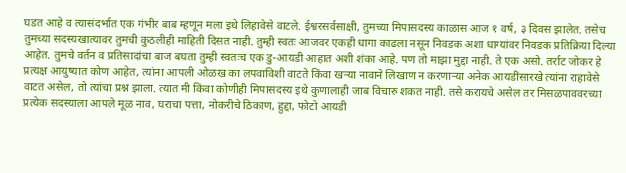घडत आहे व त्यासंदर्भात एक गंभीर बाब म्हणून मला इथे लिहावेसे वाटले. ईश्वरसर्वसाक्षी, तुमच्या मिपासदस्य काळास आज १ वर्ष, ३ दिवस झालेत. तसेच तुमच्या सदस्यखात्यावर तुमची कुठलीही माहिती दिसत नाही. तुम्ही स्वतः आजवर एकही धागा काढला नसून निवडक अशा धाग्यांवर निवडक प्रतिक्रिया दिल्या आहेत. तुमचे वर्तन व प्रतिसादांचा बाज बघता तुम्ही स्वतःच एक डु-आयडी आहात अशी शंका आहे. पण तो माझा मुद्दा नाही. ते एक असो. तर्राट जोकर हे प्रत्यक्ष आयुष्यात कोण आहेत, त्यांना आपली ओळख का लपवाविशी वाटते किंवा खर्‍या नावाने लिखाण न करणार्‍या अनेक आयडींसारखे त्यांना राहावेसे वाटत असेल, तो त्यांचा प्रश्न झाला. त्यात मी किंवा कोणीही मिपासदस्य इथे कुणालाही जाब विचारु शकत नाही. तसे करायचे असेल तर मिसळपाववरच्या प्रत्येक सदस्याला आपले मूळ नाव, घराचा पत्ता, नोकरीचे ठिकाण, हुद्दा, फोटो आयडी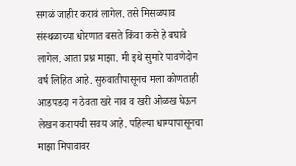सगळं जाहीर करावं लागेल. तसे मिसळपाव संस्थळाच्या धोरणात बसते किंवा कसे हे बघावे लागेल. आता प्रश्न माझा. मी इथे सुमारे पावणेदोन वर्ष लिहित आहे. सुरुवातीपासूनच मला कोणताही आडपडदा न ठेवता खरे नाव व खरी ओळख घेऊन लेखन करायची सवय आहे. पहिल्या धाग्यापासूनचा माझा मिपावावर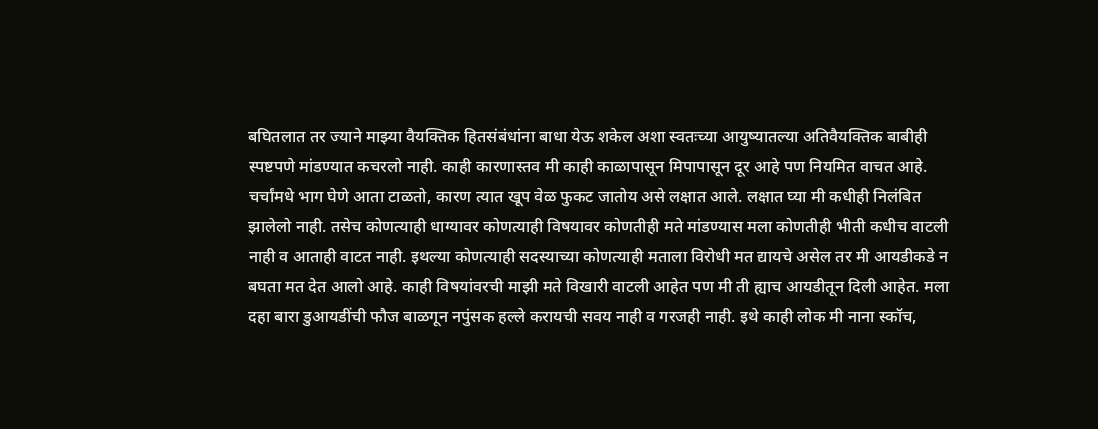बघितलात तर ज्याने माझ्या वैयक्तिक हितसंबंधांना बाधा येऊ शकेल अशा स्वतःच्या आयुष्यातल्या अतिवैयक्तिक बाबीही स्पष्टपणे मांडण्यात कचरलो नाही. काही कारणास्तव मी काही काळापासून मिपापासून दूर आहे पण नियमित वाचत आहे. चर्चांमधे भाग घेणे आता टाळतो, कारण त्यात खूप वेळ फुकट जातोय असे लक्षात आले. लक्षात घ्या मी कधीही निलंबित झालेलो नाही. तसेच कोणत्याही धाग्यावर कोणत्याही विषयावर कोणतीही मते मांडण्यास मला कोणतीही भीती कधीच वाटली नाही व आताही वाटत नाही. इथल्या कोणत्याही सदस्याच्या कोणत्याही मताला विरोधी मत द्यायचे असेल तर मी आयडीकडे न बघता मत देत आलो आहे. काही विषयांवरची माझी मते विखारी वाटली आहेत पण मी ती ह्याच आयडीतून दिली आहेत. मला दहा बारा डुआयडींची फौज बाळगून नपुंसक हल्ले करायची सवय नाही व गरजही नाही. इथे काही लोक मी नाना स्कॉच,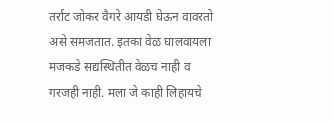तर्राट जोकर वैगरे आयडी घेऊन वावरतो असे समजतात. इतका वेळ घालवायला मजकडे सद्यस्थितीत वेळच नाही व गरजही नाही. मला जे काही लिहायचे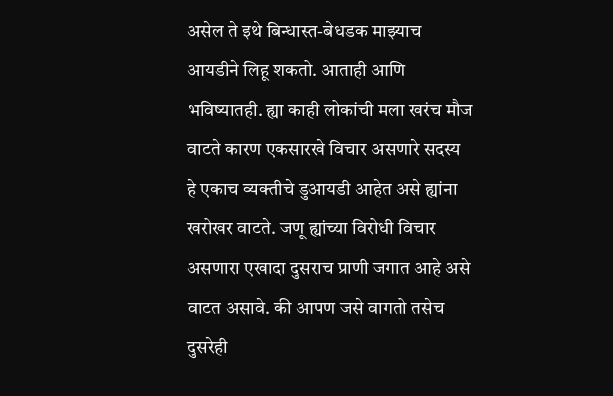असेल ते इथे बिन्धास्त-बेधडक माझ्याच आयडीने लिहू शकतो. आताही आणि भविष्यातही. ह्या काही लोकांची मला खरंच मौज वाटते कारण एकसारखे विचार असणारे सदस्य हे एकाच व्यक्तीचे डुआयडी आहेत असे ह्यांना खरोखर वाटते. जणू ह्यांच्या विरोधी विचार असणारा एखादा दुसराच प्राणी जगात आहे असे वाटत असावे. की आपण जसे वागतो तसेच दुसरेही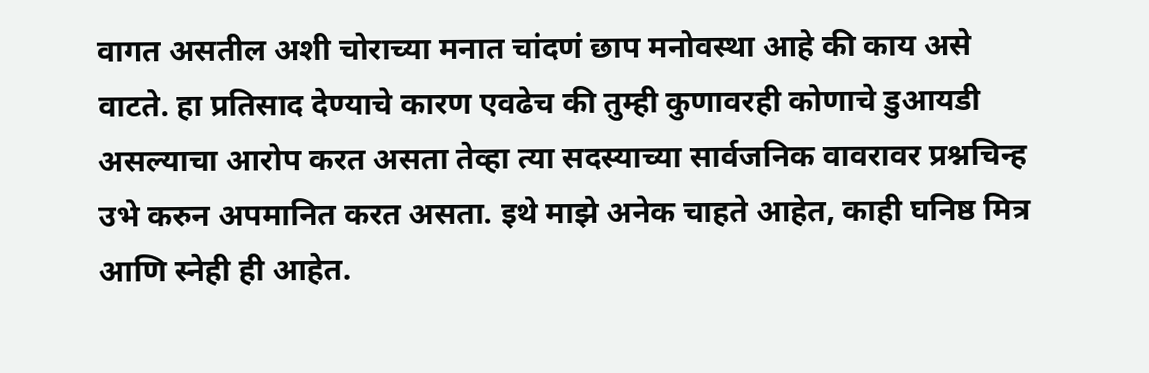वागत असतील अशी चोराच्या मनात चांदणं छाप मनोवस्था आहे की काय असे वाटते. हा प्रतिसाद देण्याचे कारण एवढेच की तुम्ही कुणावरही कोणाचे डुआयडी असल्याचा आरोप करत असता तेव्हा त्या सदस्याच्या सार्वजनिक वावरावर प्रश्नचिन्ह उभे करुन अपमानित करत असता. इथे माझे अनेक चाहते आहेत, काही घनिष्ठ मित्र आणि स्नेही ही आहेत.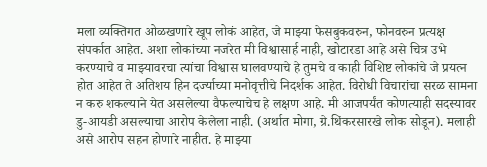मला व्यक्तिगत ओळखणारे खूप लोकं आहेत, जे माझ्या फेसबुकवरुन, फोनवरुन प्रत्यक्ष संपर्कात आहेत. अशा लोकांच्या नजरेत मी विश्वासार्ह नाही, खोटारडा आहे असे चित्र उभे करण्याचे व माझ्यावरचा त्यांचा विश्वास घालवण्याचे हे तुमचे व काही विशिष्ट लोकांचे जे प्रयत्न होत आहेत ते अतिशय हिन दर्ज्याच्या मनोवृत्तीचे निदर्शक आहेत. विरोधी विचारांचा सरळ सामना न करु शकल्याने येत असलेल्या वैफल्याचेच हे लक्षण आहे. मी आजपर्यंत कोणत्याही सदस्यावर डु-आयडी असल्याचा आरोप केलेला नाही. (अर्थात मोगा, ग्रे.थिंकरसारखे लोक सोडून). मलाही असे आरोप सहन होणारे नाहीत. हे माझ्या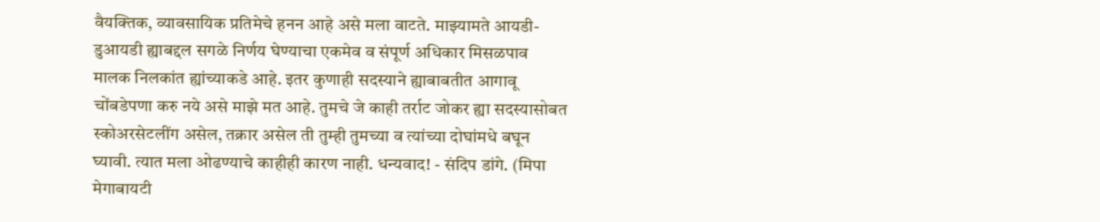वैयक्तिक, व्यावसायिक प्रतिमेचे हनन आहे असे मला वाटते. माझ्यामते आयडी-डुआयडी ह्याबद्दल सगळे निर्णय घेण्याचा एकमेव व संपूर्ण अधिकार मिसळपाव मालक निलकांत ह्यांच्याकडे आहे. इतर कुणाही सदस्याने ह्याबाबतीत आगावू चोंबडेपणा करु नये असे माझे मत आहे. तुमचे जे काही तर्राट जोकर ह्या सदस्यासोबत स्कोअरसेटलींग असेल, तक्रार असेल ती तुम्ही तुमच्या व त्यांच्या दोघांमधे बघून घ्यावी. त्यात मला ओढण्याचे काहीही कारण नाही. धन्यवाद! - संदिप डांगे. (मिपा मेगाबायटी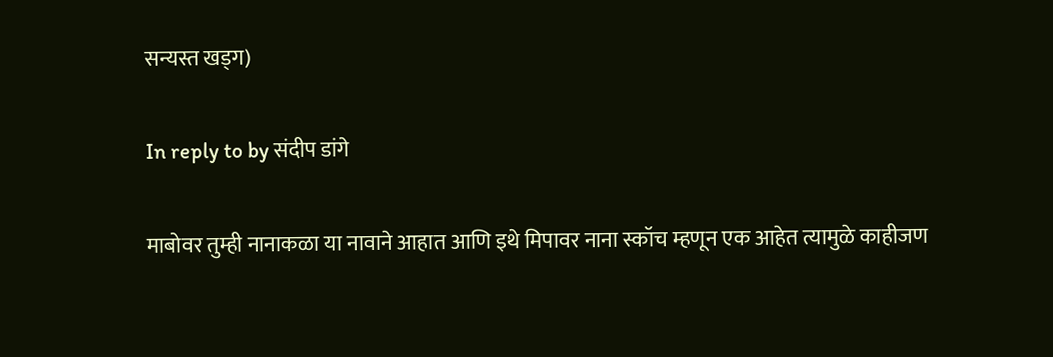सन्यस्त खड्ग)

In reply to by संदीप डांगे

माबोवर तुम्ही नानाकळा या नावाने आहात आणि इथे मिपावर नाना स्कॉच म्हणून एक आहेत त्यामुळे काहीजण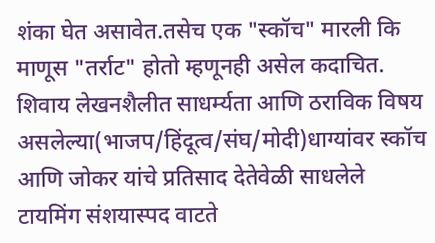शंका घेत असावेत.तसेच एक "स्कॉच" मारली कि माणूस "तर्राट" होतो म्हणूनही असेल कदाचित. शिवाय लेखनशैलीत साधर्म्यता आणि ठराविक विषय असलेल्या(भाजप/हिंदूत्व/संघ/मोदी)धाग्यांवर स्कॉच आणि जोकर यांचे प्रतिसाद देतेवेळी साधलेले टायमिंग संशयास्पद वाटते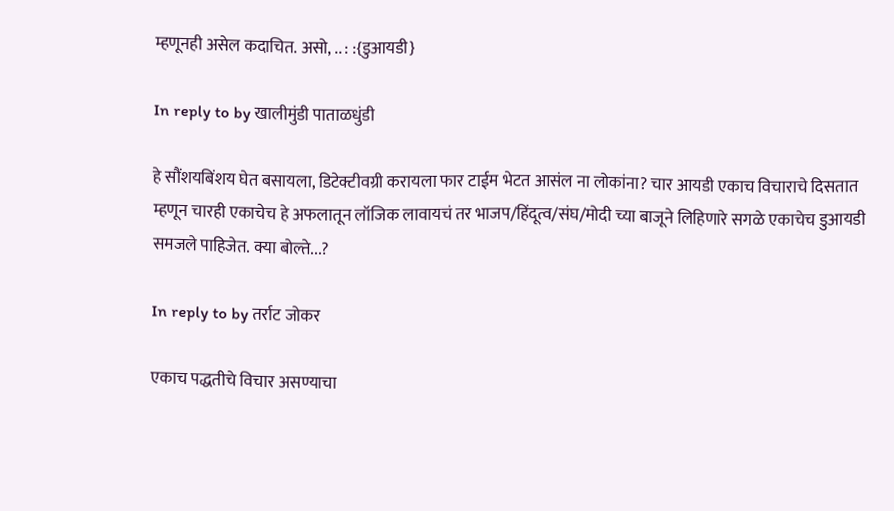म्हणूनही असेल कदाचित. असो, .. : :{डुआयडी}

In reply to by खालीमुंडी पाताळधुंडी

हे सौंशयबिंशय घेत बसायला, डिटेक्टीवग्री करायला फार टाईम भेटत आसंल ना लोकांना? चार आयडी एकाच विचाराचे दिसतात म्हणून चारही एकाचेच हे अफलातून लॉजिक लावायचं तर भाजप/हिंदूत्व/संघ/मोदी च्या बाजूने लिहिणारे सगळे एकाचेच डुआयडी समजले पाहिजेत. क्या बोल्ते...?

In reply to by तर्राट जोकर

एकाच पद्धतीचे विचार असण्याचा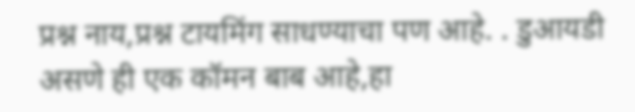प्रश्न नाय,प्रश्न टायमिंग साधण्याचा पण आहे. . डुआयडी असणे ही एक कॉमन बाब आहे,हा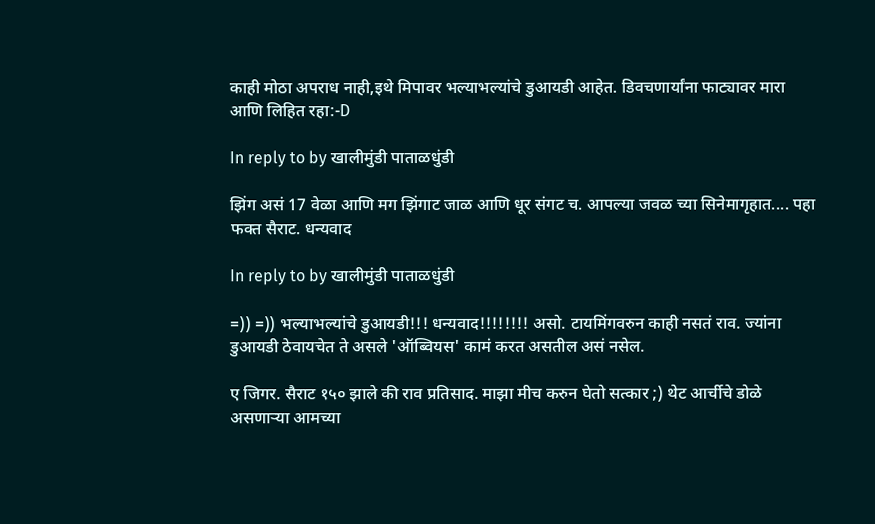काही मोठा अपराध नाही,इथे मिपावर भल्याभल्यांचे डुआयडी आहेत. डिवचणार्यांना फाट्यावर मारा आणि लिहित रहा:-D

In reply to by खालीमुंडी पाताळधुंडी

झिंग असं 17 वेळा आणि मग झिंगाट जाळ आणि धूर संगट च. आपल्या जवळ च्या सिनेमागृहात.... पहा फक्त सैराट. धन्यवाद

In reply to by खालीमुंडी पाताळधुंडी

=)) =)) भल्याभल्यांचे डुआयडी!!! धन्यवाद!!!!!!!! असो. टायमिंगवरुन काही नसतं राव. ज्यांना डुआयडी ठेवायचेत ते असले 'ऑब्वियस' कामं करत असतील असं नसेल.

ए जिगर. सैराट १५० झाले की राव प्रतिसाद. माझा मीच करुन घेतो सत्कार ;) थेट आर्चीचे डोळे असणार्‍या आमच्या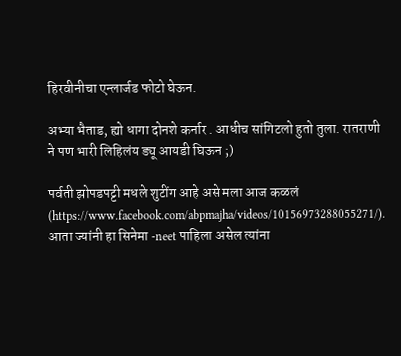हिरवीनीचा एन्लार्जड फोटो घेऊन.

अभ्या भैताड, ह्यो धागा दोनशे कर्नार . आधीच सांगिटलो हुतो तुला. रातराणी ने पण भारी लिहिलंय ड्यू आयडी घिऊन ;)

पर्वती झोपडपट्टी मधले शुटींग आहे असे मला आज कळलं (https://www.facebook.com/abpmajha/videos/10156973288055271/). आता ज्यांनी हा सिनेमा -neet पाहिला असेल त्यांना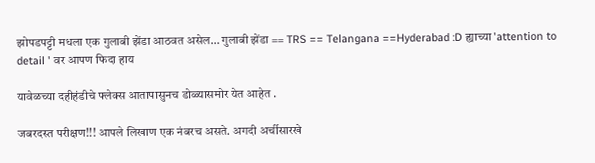झोपडपट्टी मधला एक गुलाबी झेंडा आठवत असेल… गुलाबी झेंडा == TRS == Telangana ==Hyderabad :D ह्याच्या 'attention to detail ' वर आपण फिदा हाय

यावेळच्या दहीहंडीचे फ्लेक्स आतापासुनच डोळ्यासमोर येत आहेत .

जबरदस्त परीक्षण!!! आपले लिखाण एक नंबरच असते. अगदी अर्चीसारखे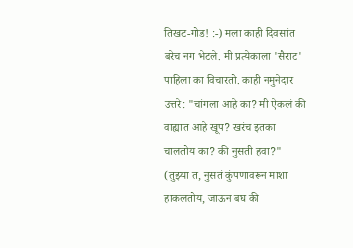तिखट-गोड! :-) मला काही दिवसांत बरेच नग भेटले. मी प्रत्येकाला 'सैराट' पाहिला का विचारतो. काही नमुनेदार उत्तरे: "चांगला आहे का? मी ऐकलं की वाह्यात आहे खूप? खरंच इतका चालतोय का? की नुसती हवा?" (तुझ्या त, नुसतं कुंपणावरून माशा हाकलतोय, जाऊन बघ की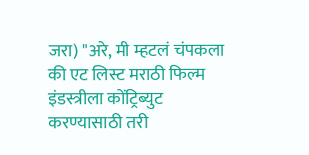जरा) "अरे, मी म्हटलं चंपकला की एट लिस्ट मराठी फिल्म इंडस्त्रीला कोंट्रिब्युट करण्यासाठी तरी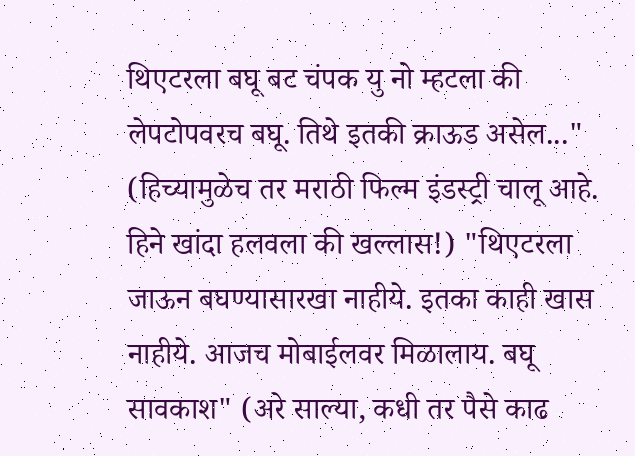थिएटरला बघू बट चंपक यु नो म्हटला की लेपटोपवरच बघू. तिथे इतकी क्राऊड असेल..." (हिच्यामुळेच तर मराठी फिल्म इंडस्ट्री चालू आहे. हिने खांदा हलवला की खल्लास!) "थिएटरला जाऊन बघण्यासारखा नाहीये. इतका काही खास नाहीये. आजच मोबाईलवर मिळालाय. बघू सावकाश" (अरे साल्या, कधी तर पैसे काढ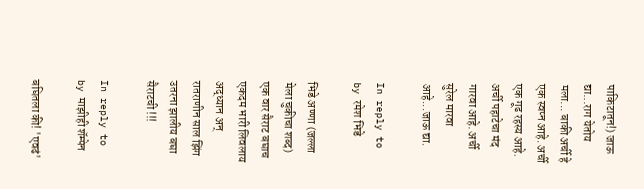पाकिटातून!) जाऊ द्या...राग येतोय मला... बाकी अर्ची हे एक स्वप्न आहे. अर्ची एक गूढ रहस्य आहे. अर्ची पहाटेचा मंद गारवा आहे. अर्ची सुरेल मारवा आहे...जाऊ द्या.

In reply to by रमेश भिडे

भिडे अण्णा (जल्ला मेला चुकीचा शब्द) एक वार सैराट बघाच एकदम भारी लिवलाय अद्ध्यान अन् रातराणीन साल झिंग उतरना झालीय बघा सैराटची !!!

In reply to by माझीही शॅम्पेन

बघितला की! 'एवढं'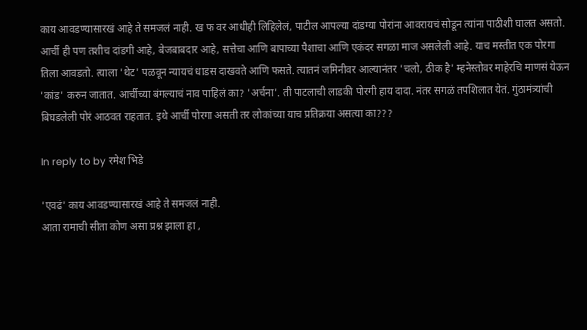काय आवडण्यासारखं आहे ते समजलं नाही. ख फ वर आधीही लिहिलेलं, पाटील आपल्या दांडग्या पोरांना आवरायचं सोडून त्यांना पाठीशी घालत असतो. आर्ची ही पण तशीच दांडगी आहे, बेजबाबदार आहे, सत्तेचा आणि बापाच्या पैशाचा आणि एकंदर सगळा माज असलेली आहे. याच मस्तीत एक पोरगा तिला आवडतो. त्याला 'थेट' पळवून न्यायचं धाडस दाखवते आणि फसते. त्यातनं जमिनीवर आल्यानंतर 'चलो, ठीक है' म्हनेस्तोवर माहेरचि माणसं येऊन 'कांड' करुन जातात. आर्चीच्या बंगल्याचं नाव पाहिलं का? 'अर्चना'. ती पाटलाची लाडकी पोरगी हाय दादा. नंतर सगळं तपशिलात येतं. गुंठामंत्र्यांची बिघडलेली पोरं आठवत राहतात. इथे आर्ची पोरगा असती तर लोकांच्या याच प्रतिक्रया असत्या का???

In reply to by रमेश भिडे

'एवढं' काय आवडण्यासारखं आहे ते समजलं नाही.
आता रामाची सीता कोण असा प्रश्न झाला हा ,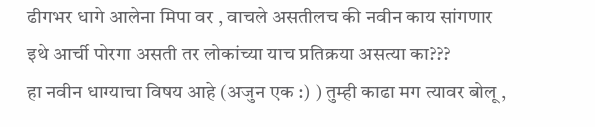ढीगभर धागे आलेना मिपा वर , वाचले असतीलच की नवीन काय सांगणार
इथे आर्ची पोरगा असती तर लोकांच्या याच प्रतिक्रया असत्या का???
हा नवीन धाग्याचा विषय आहे (अजुन एक :) ) तुम्ही काढा मग त्यावर बोलू ,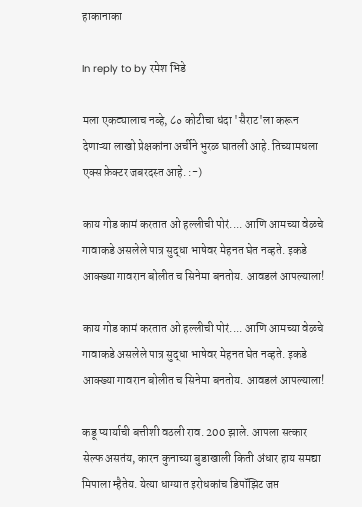हाकानाका

In reply to by रमेश भिडे

मला एकट्यालाच नव्हे, ८० कोटीचा धंदा 'सैराट'ला करून देणाऱ्या लाखो प्रेक्षकांना अर्चीने भुरळ घातली आहे. तिच्यामधला एक्स फ़ेक्टर जबरदस्त आहे. :-)

काय गोड कामं करतात ओ हल्लीची पोरं.... आणि आमच्या वेळचे गावाकडे असलेले पात्र सुद्धा भाषेवर मेहनत घेत नव्हते. इकडे आक्ख्या गावरान बोलीत च सिनेमा बनतोय. आवडलं आपल्याला!

काय गोड कामं करतात ओ हल्लीची पोरं.... आणि आमच्या वेळचे गावाकडे असलेले पात्र सुद्धा भाषेवर मेहनत घेत नव्हते. इकडे आक्ख्या गावरान बोलीत च सिनेमा बनतोय. आवडलं आपल्याला!

कडू प्यार्याची बत्तीशी वठली राव. 200 झाले. आपला सत्कार सेल्फ असतंय, कारन कुनाच्या बुडाखाली किती अंधार हाय समद्या मिपाला म्हैतेय. येत्या धाग्यात इरोधकांच डिपॉझिट जप्त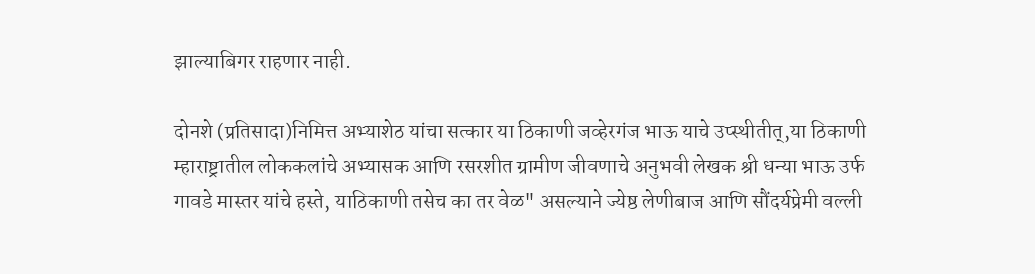झाल्याबिगर राहणार नाही.

दोनशे (प्रतिसादा)निमित्त अभ्याशेठ यांचा सत्कार या ठिकाणी जव्हेरगंज भाऊ याचे उप्स्थीतीत्,या ठिकाणी म्हाराष्ट्रातील लोककलांचे अभ्यासक आणि रसरशीत ग्रामीण जीवणाचे अनुभवी लेखक श्री धन्या भाऊ उर्फ गावडे मास्तर यांचे हस्ते, याठिकाणी तसेच का तर वेळ" असल्याने ज्येष्ठ लेणीबाज आणि सौंदर्यप्रेमी वल्ली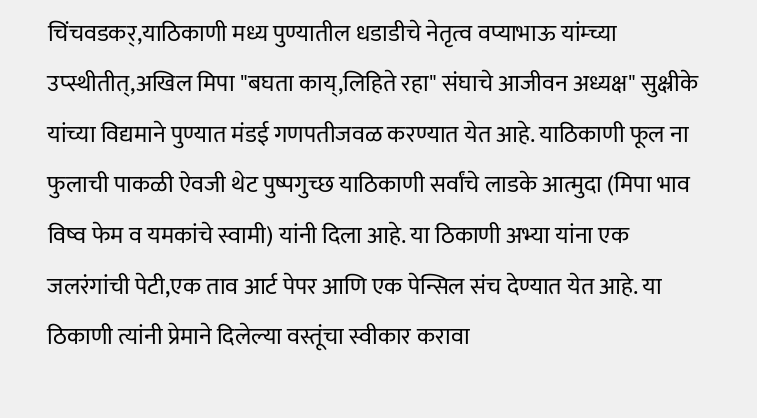चिंचवडकर्,याठिकाणी मध्य पुण्यातील धडाडीचे नेतृत्व वप्याभाऊ यांम्च्या उप्स्थीतीत्,अखिल मिपा "बघता काय्,लिहिते रहा" संघाचे आजीवन अध्यक्ष" सुक्ष्रीके यांच्या विद्यमाने पुण्यात मंडई गणपतीजवळ करण्यात येत आहे. याठिकाणी फूल ना फुलाची पाकळी ऐवजी थेट पुष्पगुच्छ याठिकाणी सर्वांचे लाडके आत्मुदा (मिपा भाव विष्व फेम व यमकांचे स्वामी) यांनी दिला आहे. या ठिकाणी अभ्या यांना एक जलरंगांची पेटी,एक ताव आर्ट पेपर आणि एक पेन्सिल संच देण्यात येत आहे. या ठिकाणी त्यांनी प्रेमाने दिलेल्या वस्तूंचा स्वीकार करावा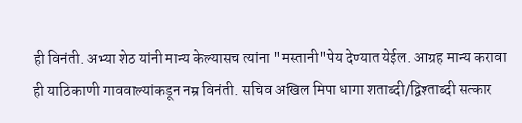ही विनंती. अभ्या शेठ यांनी मान्य केल्यासच त्यांना "मस्तानी"पेय देण्यात येईल. आग्रह मान्य करावा ही याठिकाणी गाववाल्यांकडून नम्र विनंती. सचिव अखिल मिपा धागा शताब्दी/द्विश्ताब्दी सत्कार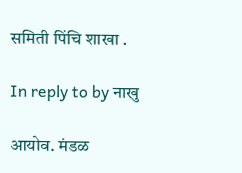समिती पिंचि शाखा .

In reply to by नाखु

आयोव. मंडळ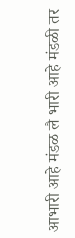आभारी आहे मंडळ लै भारी आहे मंडळी तर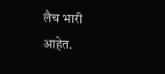लैच भारी आहेत.